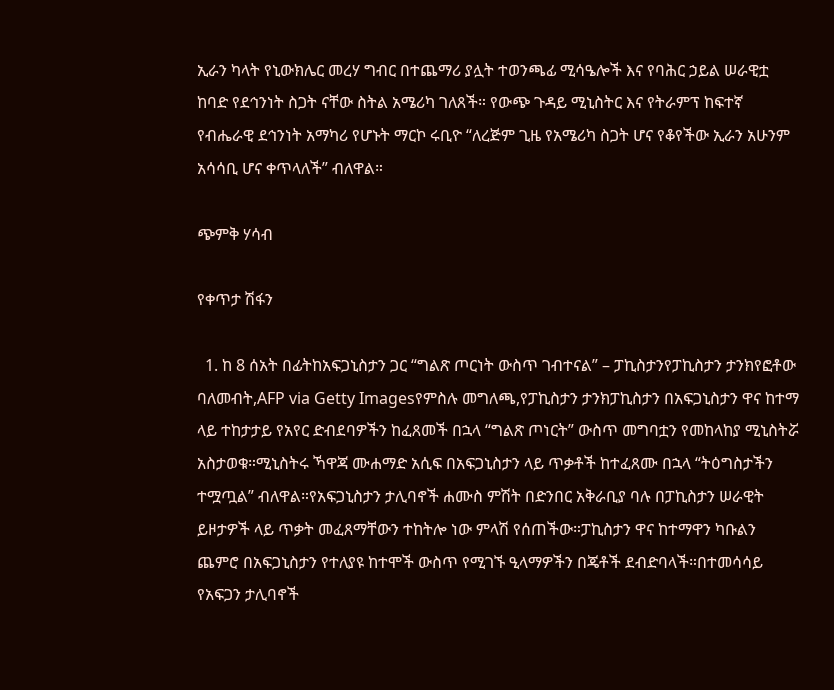ኢራን ካላት የኒውክሌር መረሃ ግብር በተጨማሪ ያሏት ተወንጫፊ ሚሳዔሎች እና የባሕር ኃይል ሠራዊቷ ከባድ የደኅንነት ስጋት ናቸው ስትል አሜሪካ ገለጸች። የውጭ ጉዳይ ሚኒስትር እና የትራምፕ ከፍተኛ የብሔራዊ ደኅንነት አማካሪ የሆኑት ማርኮ ሩቢዮ “ለረጅም ጊዜ የአሜሪካ ስጋት ሆና የቆየችው ኢራን አሁንም አሳሳቢ ሆና ቀጥላለች” ብለዋል።

ጭምቅ ሃሳብ

የቀጥታ ሽፋን

  1. ከ 8 ሰአት በፊትከአፍጋኒስታን ጋር “ግልጽ ጦርነት ውስጥ ገብተናል” – ፓኪስታንየፓኪስታን ታንክየፎቶው ባለመብት,AFP via Getty Imagesየምስሉ መግለጫ,የፓኪስታን ታንክፓኪስታን በአፍጋኒስታን ዋና ከተማ ላይ ተከታታይ የአየር ድብደባዎችን ከፈጸመች በኋላ “ግልጽ ጦነርት” ውስጥ መግባቷን የመከላከያ ሚኒስትሯ አስታወቁ።ሚኒስትሩ ኻዋጃ ሙሐማድ አሲፍ በአፍጋኒስታን ላይ ጥቃቶች ከተፈጸሙ በኋላ “ትዕግስታችን ተሟጧል” ብለዋል።የአፍጋኒስታን ታሊባኖች ሐሙስ ምሽት በድንበር አቅራቢያ ባሉ በፓኪስታን ሠራዊት ይዞታዎች ላይ ጥቃት መፈጸማቸውን ተከትሎ ነው ምላሽ የሰጠችው።ፓኪስታን ዋና ከተማዋን ካቡልን ጨምሮ በአፍጋኒስታን የተለያዩ ከተሞች ውስጥ የሚገኙ ዒላማዎችን በጄቶች ደብድባላች።በተመሳሳይ የአፍጋን ታሊባኖች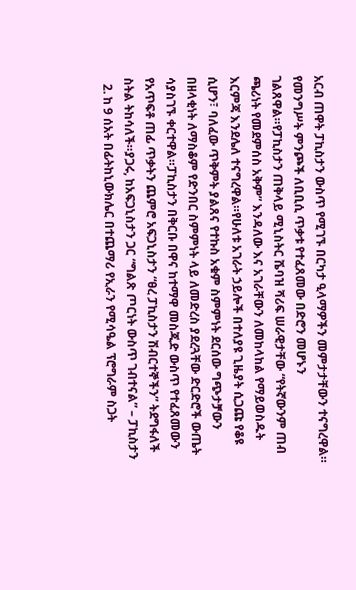አርብ ጠዋት ፓኪስታን ውስጥ የሚገኙ በርካታ ዒላማዎችን መምታታቸውን ተናግረዋል። የመንግሥት ምንጮች ለቢቢሲ ጥቃቱ የተፈጸመው በድሮን መሆኑን ገልጸዋል።የፓኪስታን ጠቅላይ ሚኒስትር ሼባዝ ሻሪፍ ሠራዊታቸው “የትኛውንም ጠብ ጫሪነት የመደምሰስ አቅም” እንዳለው እና አገራቸውን ለመከላከል የማይወስዱት እርምጃ እንደሌለ ተናግረዋል።የሁለቱ አገራት ኃይሎች በተለያዩ ጊዜያት ሲጋጩ የቆዩ ሲሆን፣ ባለፈው ጥቅምት ያልጸና የተኩስ አቁም ስምምነት ደርሰው ግጭታቻውን በዘላቂነት ለማስቆም የድንበር ስምምነት ላይ ለመድረስ ያደረጓቸው ድርድሮች ውጤት ሳያስገኙ ቀርተዋል።ፓኪስታን በቅርቡ በዋና ከተማዋ መስጂድ ውስጥ የተፈጸመውን የአጥፍቶ ጠፊ ጥቃትን ጨምሮ አፍጋኒስታን “ፀረ ፓኪስታን ሽብርተኞችን” ትደግፋለች ስትል ትከሳለች።ያጋሩ, ከአፍጋኒስታን ጋር “ግልጽ ጦርነት ውስጥ ገብተናል” – ፓኪስታን
  2. ከ 9 ሰአት በፊትከኒውክሌር በተጨማሪ የኢራን የሚሳዔል ፕሮግራም ስጋት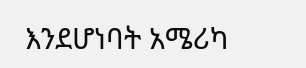እንደሆነባት አሜሪካ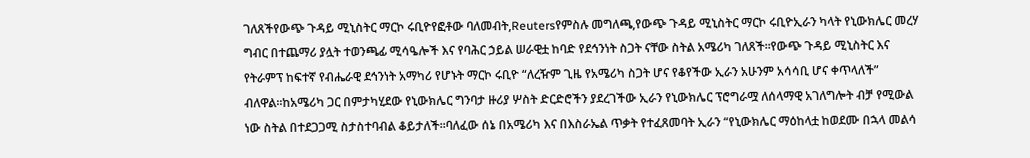ገለጸችየውጭ ጉዳይ ሚኒስትር ማርኮ ሩቢዮየፎቶው ባለመብት,Reutersየምስሉ መግለጫ,የውጭ ጉዳይ ሚኒስትር ማርኮ ሩቢዮኢራን ካላት የኒውክሌር መረሃ ግብር በተጨማሪ ያሏት ተወንጫፊ ሚሳዔሎች እና የባሕር ኃይል ሠራዊቷ ከባድ የደኅንነት ስጋት ናቸው ስትል አሜሪካ ገለጸች።የውጭ ጉዳይ ሚኒስትር እና የትራምፕ ከፍተኛ የብሔራዊ ደኅንነት አማካሪ የሆኑት ማርኮ ሩቢዮ “ለረዥም ጊዜ የአሜሪካ ስጋት ሆና የቆየችው ኢራን አሁንም አሳሳቢ ሆና ቀጥላለች” ብለዋል።ከአሜሪካ ጋር በምታካሂደው የኒውክሌር ግንባታ ዙሪያ ሦስት ድርድሮችን ያደረገችው ኢራን የኒውክሌር ፕሮግራሟ ለሰላማዊ አገለግሎት ብቻ የሚውል ነው ስትል በተደጋጋሚ ስታስተባብል ቆይታለች።ባለፈው ሰኔ በአሜሪካ እና በእስራኤል ጥቃት የተፈጸመባት ኢራን “የኒውክሌር ማዕከላቷ ከወደሙ በኋላ መልሳ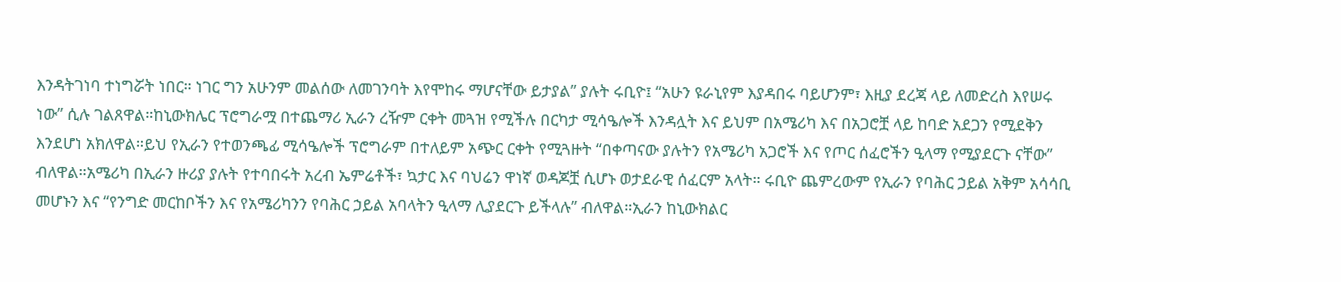እንዳትገነባ ተነግሯት ነበር። ነገር ግን አሁንም መልሰው ለመገንባት እየሞከሩ ማሆናቸው ይታያል” ያሉት ሩቢዮ፤ “አሁን ዩራኒየም እያዳበሩ ባይሆንም፣ እዚያ ደረጃ ላይ ለመድረስ እየሠሩ ነው” ሲሉ ገልጸዋል።ከኒውክሌር ፕሮግራሟ በተጨማሪ ኢራን ረዥም ርቀት መጓዝ የሚችሉ በርካታ ሚሳዔሎች እንዳሏት እና ይህም በአሜሪካ እና በአጋሮቿ ላይ ከባድ አደጋን የሚደቅን እንደሆነ አክለዋል።ይህ የኢራን የተወንጫፊ ሚሳዔሎች ፕሮግራም በተለይም አጭር ርቀት የሚጓዙት “በቀጣናው ያሉትን የአሜሪካ አጋሮች እና የጦር ሰፈሮችን ዒላማ የሚያደርጉ ናቸው” ብለዋል።አሜሪካ በኢራን ዙሪያ ያሉት የተባበሩት አረብ ኤምሬቶች፣ ኳታር እና ባህሬን ዋነኛ ወዳጆቿ ሲሆኑ ወታደራዊ ሰፈርም አላት። ሩቢዮ ጨምረውም የኢራን የባሕር ኃይል አቅም አሳሳቢ መሆኑን እና “የንግድ መርከቦችን እና የአሜሪካንን የባሕር ኃይል አባላትን ዒላማ ሊያደርጉ ይችላሉ” ብለዋል።ኢራን ከኒውክልር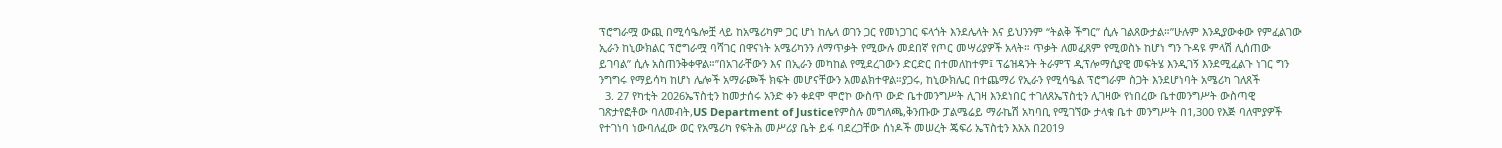ፕሮግራሟ ውጪ በሚሳዔሎቿ ላይ ከአሜሪካም ጋር ሆነ ከሌላ ወገን ጋር የመነጋገር ፍላጎት እንደሌላት እና ይህንንም “ትልቅ ችግር” ሲሉ ገልጸውታል።”ሁሉም እንዲያውቀው የምፈልገው ኢራን ከኒውክልር ፕሮግራሟ ባሻገር በዋናነት አሜሪካንን ለማጥቃት የሚውሉ መደበኛ የጦር መሣሪያዎች አላት። ጥቃት ለመፈጸም የሚወስኑ ከሆነ ግን ጉዳዩ ምላሽ ሊሰጠው ይገባል” ሲሉ አስጠንቅቀዋል።”በአገራቸውን እና በኢራን መካከል የሚደረገውን ድርድር በተመለከተም፤ ፕሬዝዳንት ትራምፕ ዲፕሎማሲያዊ መፍትሄ እንዲገኝ እንደሚፈልጉ ነገር ግን ንግግሩ የማይሳካ ከሆነ ሌሎች አማራጮች ክፍት መሆናቸውን አመልክተዋል።ያጋሩ, ከኒውክሌር በተጨማሪ የኢራን የሚሳዔል ፕሮግራም ስጋት እንደሆነባት አሜሪካ ገለጸች
  3. 27 የካቲት 2026ኤፕስቲን ከመታሰሩ አንድ ቀን ቀደሞ ሞሮኮ ውስጥ ውድ ቤተመንግሥት ሊገዛ እንደነበር ተገለጸኤፕስቲን ሊገዛው የነበረው ቤተመንግሥት ውስጣዊ ገጽታየፎቶው ባለመብት,US Department of Justiceየምስሉ መግለጫ,ቅንጡው ፓልሜሬይ ማራኬሽ አካባቢ የሚገኘው ታላቁ ቤተ መንግሥት በ1,300 የእጅ ባለሞያዎች የተገነባ ነውባለፈው ወር የአሜሪካ የፍትሕ መሥሪያ ቤት ይፋ ባደረጋቸው ሰነዶች መሠረት ጄፍሪ ኤፕስቲን እአአ በ2019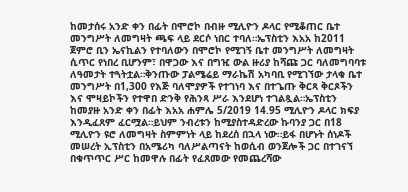ከመታሰሩ አንድ ቀን በፊት በሞሮኮ በብዙ ሚሊዮን ዶላር የሚቆጠር ቤተ መንግሥት ለመግዛት ጫፍ ላይ ደርሶ ነበር ተባለ።ኤፕስቲን እአአ ከ2011 ጀምሮ ቢን ኤናኪልን የተባለውን በሞሮኮ የሚገኝ ቤተ መንግሥት ለመግዛት ሲጥር የነበረ ቢሆንም፣ በዋጋው እና በግዢ ውል ዙሪያ ከሻጩ ጋር ባለመግባባቱ ለዓመታት ተጓትቷል።ቅንጡው ፓልሜሬይ ማራኬሽ አካባቢ የሚገኘው ታላቁ ቤተ መንግሥት በ1,300 የእጅ ባለሞያዎች የተገነባ እና በተጌጡ ቅርጻ ቅርጾችን እና ሞዛይኮችን የተዋበ ድንቅ የሕንጻ ሥራ እንደሆነ ተገልጿል።ኤፕስቲን ከመያዙ አንድ ቀን በፊት እአአ ሐምሌ 5/2019 14.95 ሚሊዮን ዶላር ክፍያ እንዲፈጸም ፈርሟል።ይህም ንብረቱን ከሚያስተዳድረው ኩባንያ ጋር በ18 ሚሊዮን ዩሮ ለመግዛት ስምምነት ላይ ከደረሰ በኋላ ነው።ይፋ በሆኑት ሰነዶች መሠረት ኢፕስቲን በአሜሪካ ባለሥልጣናት ከወሲብ ወንጀሎች ጋር በተገናኘ በቁጥጥር ሥር ከመዋሉ በፊት የፈጸመው የመጨረሻው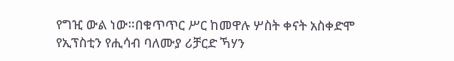የግዢ ውል ነው።በቁጥጥር ሥር ከመዋሉ ሦስት ቀናት አስቀድሞ የኢፕስቲን የሒሳብ ባለሙያ ሪቻርድ ኻሃን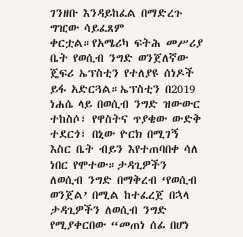ገንዘቡ እንዳይከፈል በማድረጉ ግዢው ሳይፈጸም ቀርቷል።የአሜሪካ ፍትሕ መሥሪያ ቤት የወሲብ ንግድ ወንጀለኛው ጄፍሪ ኤፕስቲን የተለያዩ ሰነዶች ይፋ አድርጓል።ኤፕስቲን በ2019 ነሐሴ ላይ በወሲብ ንግድ ዝውውር ተከስሶ፣ የዋስትና ጥያቄው ውድቅ ተደርጎ፣ በኒው ዮርክ በሚገኝ እስር ቤት ብይን እየተጠባበቀ ሳለ ነበር የሞተው።ታዳጊዎችን ለወሲብ ንግድ በማቅረብ ‘የወሲብ ወንጀል’ በሚል ከተፈረጀ በኋላ ታዳጊዎችን ለወሲብ ንግድ የሚያቀርበው “መጠነ ሰፊ በሆነ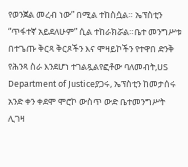የወንጀል መረብ ነው” በሚል ተከስሷል። ኤፕስቲን “ጥፋተኛ አይደለሁም” ሲል ተከራክሯል።ቤተ መንግሥቱ በተጌጡ ቅርጻ ቅርጾችን እና ሞዛይኮችን የተዋበ ድንቅ የሕንጻ ስራ እንደሆነ ተገልጿልየፎቶው ባለመብት,US Department of Justiceያጋሩ, ኤፕስቲን ከመታሰሩ አንድ ቀን ቀደሞ ሞሮኮ ውስጥ ውድ ቤተመንግሥት ሊገዛ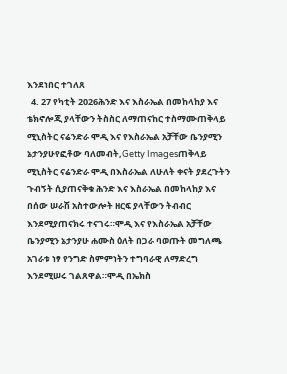እንደነበር ተገለጸ
  4. 27 የካቲት 2026ሕንድ እና እስራኤል በመከላከያ እና ቴክኖሎጂ ያላቸውን ትስስር ለማጠናከር ተስማሙጠቅላይ ሚኒስትር ናሬንድራ ሞዲ እና የእስራኤል አቻቸው ቤንያሚን ኔታንያሁየፎቶው ባለመብት,Getty Imagesጠቅላይ ሚኒስትር ናሬንድራ ሞዲ በእስራኤል ለሁለት ቀናት ያደረጉትን ጉብኝት ሲያጠናቅቁ ሕንድ እና እስራኤል በመከላከያ እና በሰው ሠራሽ አስተውሎት ዘርፍ ያላቸውን ትብብር እንደሚያጠናክሩ ተናገሩ።ሞዲ እና የእስራኤል አቻቸው ቤንያሚን ኔታንያሁ ሐሙስ ዕለት በጋራ ባወጡት መግለጫ አገራቱ ነፃ የንግድ ስምምነትን ተግባራዊ ለማድረግ እንደሚሠሩ ገልጸዋል።ሞዲ በኤክስ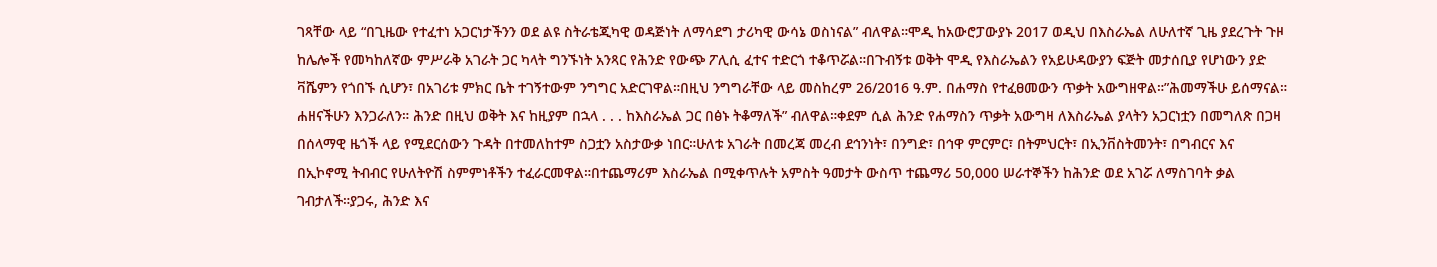ገጻቸው ላይ “በጊዜው የተፈተነ አጋርነታችንን ወደ ልዩ ስትራቴጂካዊ ወዳጅነት ለማሳደግ ታሪካዊ ውሳኔ ወስነናል” ብለዋል።ሞዲ ከአውሮፓውያኑ 2017 ወዲህ በእስራኤል ለሁለተኛ ጊዜ ያደረጉት ጉዞ ከሌሎች የመካከለኛው ምሥራቅ አገራት ጋር ካላት ግንኙነት አንጻር የሕንድ የውጭ ፖሊሲ ፈተና ተድርጎ ተቆጥሯል።በጉብኝቱ ወቅት ሞዲ የእስራኤልን የአይሁዳውያን ፍጅት መታሰቢያ የሆነውን ያድ ቫሼምን የጎበኙ ሲሆን፣ በአገሪቱ ምክር ቤት ተገኝተውም ንግግር አድርገዋል።በዚህ ንግግራቸው ላይ መስከረም 26/2016 ዓ.ም. በሐማስ የተፈፀመውን ጥቃት አውግዘዋል።”ሕመማችሁ ይሰማናል። ሐዘናችሁን እንጋራለን። ሕንድ በዚህ ወቅት እና ከዚያም በኋላ . . . ከእስራኤል ጋር በፅኑ ትቆማለች” ብለዋል።ቀደም ሲል ሕንድ የሐማስን ጥቃት አውግዛ ለእስራኤል ያላትን አጋርነቷን በመግለጽ በጋዛ በሰላማዊ ዜጎች ላይ የሚደርሰውን ጉዳት በተመለከተም ስጋቷን አስታውቃ ነበር።ሁለቱ አገራት በመረጃ መረብ ደኅንነት፣ በንግድ፣ በኅዋ ምርምር፣ በትምህርት፣ በኢንቨስትመንት፣ በግብርና እና በኢኮኖሚ ትብብር የሁለትዮሽ ስምምነቶችን ተፈራርመዋል።በተጨማሪም እስራኤል በሚቀጥሉት አምስት ዓመታት ውስጥ ተጨማሪ 50,000 ሠራተኞችን ከሕንድ ወደ አገሯ ለማስገባት ቃል ገብታለች።ያጋሩ, ሕንድ እና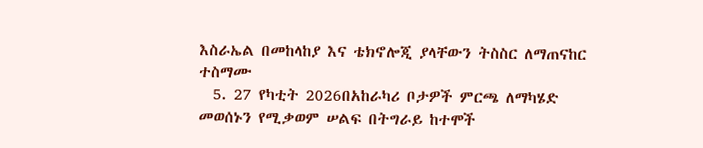እስራኤል በመከላከያ እና ቴክኖሎጂ ያላቸውን ትስስር ለማጠናከር ተስማሙ
  5. 27 የካቲት 2026በአከራካሪ ቦታዎች ምርጫ ለማካሄድ መወሰኑን የሚቃወም ሠልፍ በትግራይ ከተሞች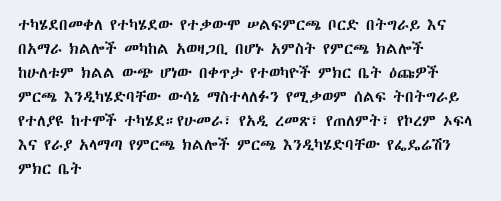ተካሄደበመቀለ የተካሄደው የተቃውሞ ሠልፍምርጫ ቦርድ በትግራይ እና በአማራ ክልሎች መካከል አወዛጋቢ በሆኑ አምስት የምርጫ ክልሎች ከሁለቱም ክልል ውጭ ሆነው በቀጥታ የተወካዮች ምክር ቤት ዕጩዎች ምርጫ እንዲካሄድባቸው ውሳኔ ማስተላለፉን የሚቃወም ሰልፍ ትበትግራይ የተለያዩ ከተሞች ተካሄደ።የሁመራ፣ የአዲ ረመጽ፣ የጠለምት፣ የኮረም ኦፍላ እና የራያ አላማጣ የምርጫ ክልሎች ምርጫ እንዲካሄድባቸው የፌዴሬሽን ምክር ቤት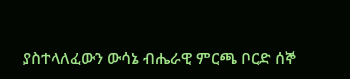ያስተላለፈውን ውሳኔ ብሔራዊ ምርጫ ቦርድ ሰኞ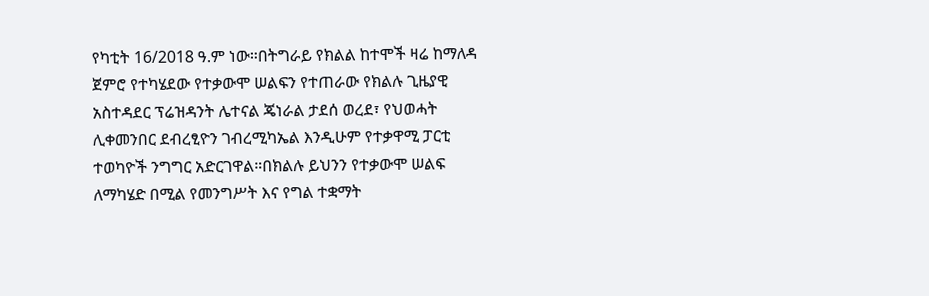የካቲት 16/2018 ዓ.ም ነው።በትግራይ የክልል ከተሞች ዛሬ ከማለዳ ጀምሮ የተካሄደው የተቃውሞ ሠልፍን የተጠራው የክልሉ ጊዜያዊ አስተዳደር ፕሬዝዳንት ሌተናል ጄነራል ታደሰ ወረደ፣ የህወሓት ሊቀመንበር ደብረፂዮን ገብረሚካኤል እንዲሁም የተቃዋሚ ፓርቲ ተወካዮች ንግግር አድርገዋል።በክልሉ ይህንን የተቃውሞ ሠልፍ ለማካሄድ በሚል የመንግሥት እና የግል ተቋማት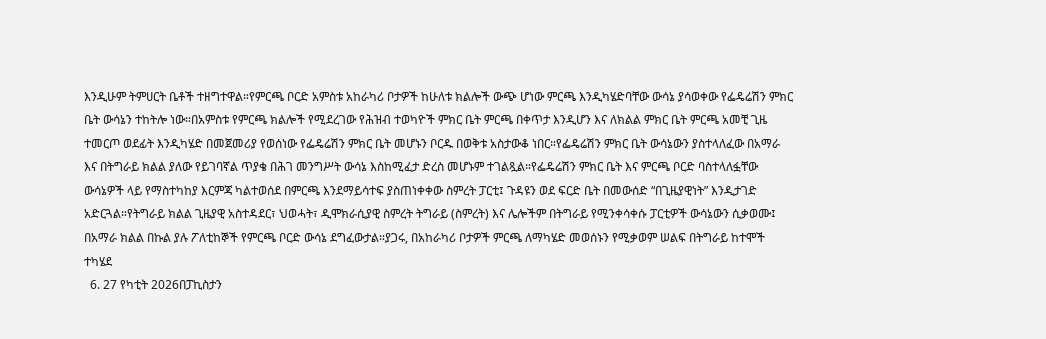እንዲሁም ትምሀርት ቤቶች ተዘግተዋል።የምርጫ ቦርድ አምስቱ አከራካሪ ቦታዎች ከሁለቱ ክልሎች ውጭ ሆነው ምርጫ እንዲካሄድባቸው ውሳኔ ያሳወቀው የፌዴሬሽን ምክር ቤት ውሳኔን ተከትሎ ነው።በአምስቱ የምርጫ ክልሎች የሚደረገው የሕዝብ ተወካዮች ምክር ቤት ምርጫ በቀጥታ እንዲሆን እና ለክልል ምክር ቤት ምርጫ አመቺ ጊዜ ተመርጦ ወደፊት እንዲካሄድ በመጀመሪያ የወሰነው የፌዴሬሽን ምክር ቤት መሆኑን ቦርዱ በወቅቱ አስታውቆ ነበር።የፌዴሬሽን ምክር ቤት ውሳኔውን ያስተላለፈው በአማራ እና በትግራይ ክልል ያለው የይገባኛል ጥያቄ በሕገ መንግሥት ውሳኔ እስከሚፈታ ድረስ መሆኑም ተገልጿል።የፌዴሬሽን ምክር ቤት እና ምርጫ ቦርድ ባስተላለፏቸው ውሳኔዎች ላይ የማስተካከያ እርምጃ ካልተወሰደ በምርጫ እንደማይሳተፍ ያስጠነቀቀው ስምረት ፓርቲ፤ ጉዳዩን ወደ ፍርድ ቤት በመውሰድ “በጊዜያዊነት” እንዲታገድ አድርጓል።የትግራይ ክልል ጊዜያዊ አስተዳደር፣ ህወሓት፣ ዲሞክራሲያዊ ስምረት ትግራይ (ስምረት) እና ሌሎችም በትግራይ የሚንቀሳቀሱ ፓርቲዎች ውሳኔውን ሲቃወሙ፤ በአማራ ክልል በኩል ያሉ ፖለቲከኞች የምርጫ ቦርድ ውሳኔ ደግፈውታል።ያጋሩ, በአከራካሪ ቦታዎች ምርጫ ለማካሄድ መወሰኑን የሚቃወም ሠልፍ በትግራይ ከተሞች ተካሄደ
  6. 27 የካቲት 2026በፓኪስታን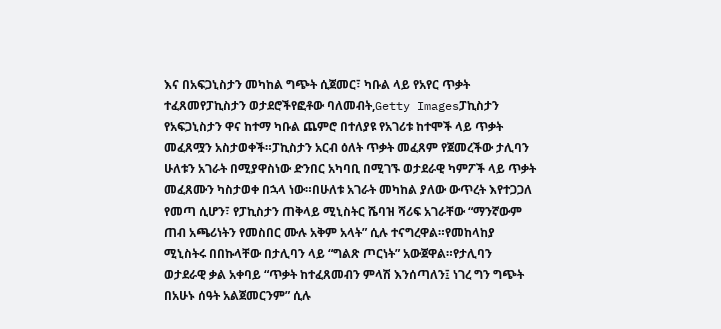እና በአፍጋኒስታን መካከል ግጭት ሲጀመር፣ ካቡል ላይ የአየር ጥቃት ተፈጸመየፓኪስታን ወታደሮችየፎቶው ባለመብት,Getty Imagesፓኪስታን የአፍጋኒስታን ዋና ከተማ ካቡል ጨምሮ በተለያዩ የአገሪቱ ከተሞች ላይ ጥቃት መፈጸሟን አስታወቀች።ፓኪስታን አርብ ዕለት ጥቃት መፈጸም የጀመረችው ታሊባን ሁለቱን አገራት በሚያዋስነው ድንበር አካባቢ በሚገኙ ወታደራዊ ካምፖች ላይ ጥቃት መፈጸሙን ካስታወቀ በኋላ ነው።በሁለቱ አገራት መካከል ያለው ውጥረት እየተጋጋለ የመጣ ሲሆን፣ የፓኪስታን ጠቅላይ ሚኒስትር ሼባዝ ሻሪፍ አገራቸው “ማንኛውም ጠብ አጫሪነትን የመስበር ሙሉ አቅም አላት” ሲሉ ተናግረዋል።የመከላከያ ሚኒስትሩ በበኩላቸው በታሊባን ላይ “ግልጽ ጦርነት” አውጀዋል።የታሊባን ወታደራዊ ቃል አቀባይ “ጥቃት ከተፈጸመብን ምላሽ እንሰጣለን፤ ነገረ ግን ግጭት በአሁኑ ሰዓት አልጀመርንም” ሲሉ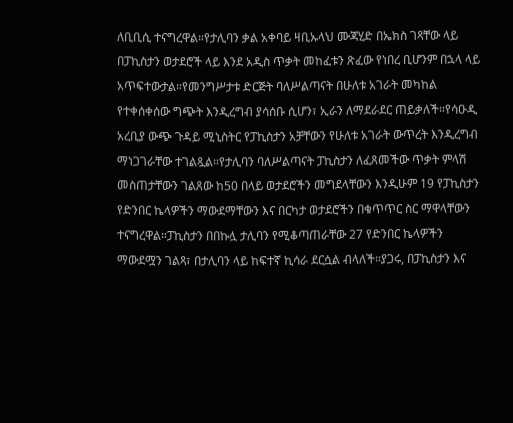ለቢቢሲ ተናግረዋል።የታሊባን ቃል አቀባይ ዛቢኡላህ ሙጃሂድ በኤክስ ገጻቸው ላይ በፓኪስታን ወታደሮች ላይ እንደ አዲስ ጥቃት መከፈቱን ጽፈው የነበረ ቢሆንም በኋላ ላይ አጥፍተውታል።የመንግሥታቱ ድርጅት ባለሥልጣናት በሁለቱ አገራት መካከል የተቀሰቀሰው ግጭት እንዲረግብ ያሳሰቡ ሲሆን፣ ኢራን ለማደራደር ጠይቃለች።የሳዑዲ አረቢያ ውጭ ጉዳይ ሚኒስትር የፓኪስታን አቻቸውን የሁለቱ አገራት ውጥረት እንዲረግብ ማነጋገራቸው ተገልጿል።የታሊባን ባለሥልጣናት ፓኪስታን ለፈጸመችው ጥቃት ምላሽ መስጠታቸውን ገልጸው ከ50 በላይ ወታደሮችን መግደላቸውን እንዲሁም 19 የፓኪስታን የድንበር ኬላዎችን ማውደማቸውን እና በርካታ ወታደሮችን በቁጥጥር ስር ማዋላቸውን ተናግረዋል።ፓኪስታን በበኩሏ ታሊባን የሚቆጣጠራቸው 27 የድንበር ኬላዎችን ማውደሟን ገልጻ፣ በታሊባን ላይ ከፍተኛ ኪሳራ ደርሷል ብላለች።ያጋሩ, በፓኪስታን እና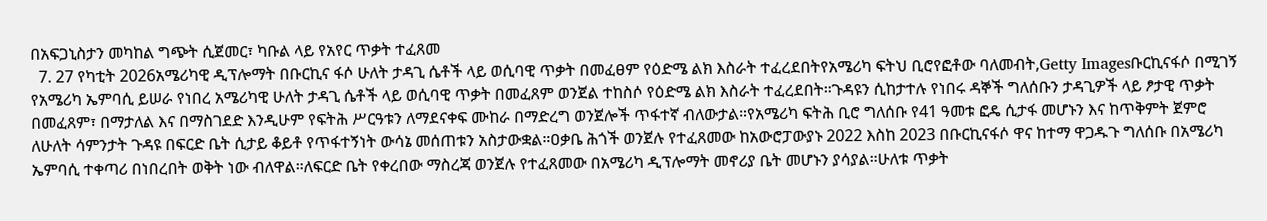በአፍጋኒስታን መካከል ግጭት ሲጀመር፣ ካቡል ላይ የአየር ጥቃት ተፈጸመ
  7. 27 የካቲት 2026አሜሪካዊ ዲፕሎማት በቡርኪና ፋሶ ሁለት ታዳጊ ሴቶች ላይ ወሲባዊ ጥቃት በመፈፀም የዕድሜ ልክ እስራት ተፈረደበትየአሜሪካ ፍትህ ቢሮየፎቶው ባለመብት,Getty Imagesቡርኪናፋሶ በሚገኝ የአሜሪካ ኤምባሲ ይሠራ የነበረ አሜሪካዊ ሁለት ታዳጊ ሴቶች ላይ ወሲባዊ ጥቃት በመፈጸም ወንጀል ተከስሶ የዕድሜ ልክ እስራት ተፈረደበት።ጉዳዩን ሲከታተሉ የነበሩ ዳኞች ግለሰቡን ታዳጊዎች ላይ ፆታዊ ጥቃት በመፈጸም፣ በማታለል እና በማስገደድ እንዲሁም የፍትሕ ሥርዓቱን ለማደናቀፍ ሙከራ በማድረግ ወንጀሎች ጥፋተኛ ብለውታል።የአሜሪካ ፍትሕ ቢሮ ግለሰቡ የ41 ዓመቱ ፎዴ ሲታፋ መሆኑን እና ከጥቅምት ጀምሮ ለሁለት ሳምንታት ጉዳዩ በፍርድ ቤት ሲታይ ቆይቶ የጥፋተኝነት ውሳኔ መሰጠቱን አስታውቋል።ዐቃቤ ሕጎች ወንጀሉ የተፈጸመው ከአውሮፓውያኑ 2022 እስከ 2023 በቡርኪናፋሶ ዋና ከተማ ዋጋዱጉ ግለሰቡ በአሜሪካ ኤምባሲ ተቀጣሪ በነበረበት ወቅት ነው ብለዋል።ለፍርድ ቤት የቀረበው ማስረጃ ወንጀሉ የተፈጸመው በአሜሪካ ዲፕሎማት መኖሪያ ቤት መሆኑን ያሳያል።ሁለቱ ጥቃት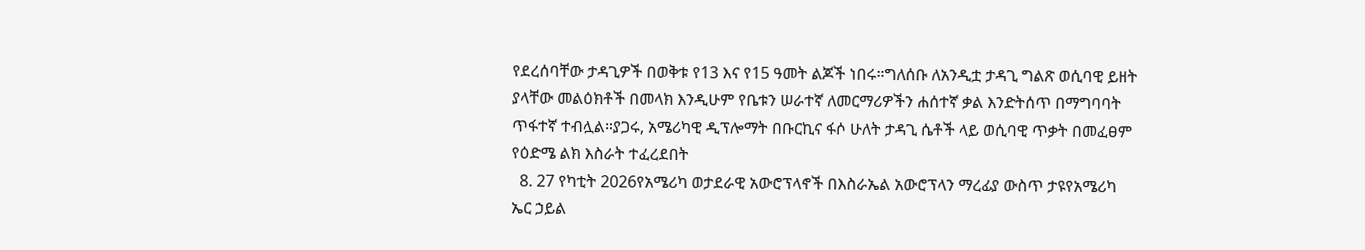የደረሰባቸው ታዳጊዎች በወቅቱ የ13 እና የ15 ዓመት ልጆች ነበሩ።ግለሰቡ ለአንዲቷ ታዳጊ ግልጽ ወሲባዊ ይዘት ያላቸው መልዕክቶች በመላክ እንዲሁም የቤቱን ሠራተኛ ለመርማሪዎችን ሐሰተኛ ቃል እንድትሰጥ በማግባባት ጥፋተኛ ተብሏል።ያጋሩ, አሜሪካዊ ዲፕሎማት በቡርኪና ፋሶ ሁለት ታዳጊ ሴቶች ላይ ወሲባዊ ጥቃት በመፈፀም የዕድሜ ልክ እስራት ተፈረደበት
  8. 27 የካቲት 2026የአሜሪካ ወታደራዊ አውሮፕላኖች በእስራኤል አውሮፕላን ማረፊያ ውስጥ ታዩየአሜሪካ ኤር ኃይል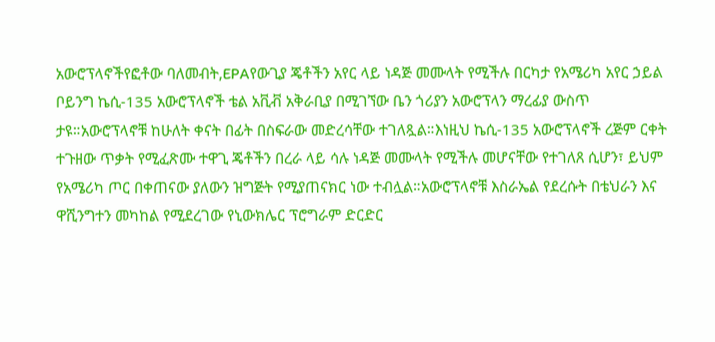አውሮፕላኖችየፎቶው ባለመብት,EPAየውጊያ ጄቶችን አየር ላይ ነዳጅ መሙላት የሚችሉ በርካታ የአሜሪካ አየር ኃይል ቦይንግ ኬሲ-135 አውሮፕላኖች ቴል አቪቭ አቅራቢያ በሚገኘው ቤን ጎሪያን አውሮፕላን ማረፊያ ውስጥ ታዩ።አውሮፕላኖቹ ከሁለት ቀናት በፊት በስፍራው መድረሳቸው ተገለጿል።እነዚህ ኬሲ-135 አውሮፕላኖች ረጅም ርቀት ተጉዘው ጥቃት የሚፈጽሙ ተዋጊ ጄቶችን በረራ ላይ ሳሉ ነዳጅ መሙላት የሚችሉ መሆናቸው የተገለጸ ሲሆን፣ ይህም የአሜሪካ ጦር በቀጠናው ያለውን ዝግጅት የሚያጠናክር ነው ተብሏል።አውሮፕላኖቹ እስራኤል የደረሱት በቴህራን እና ዋሺንግተን መካከል የሚደረገው የኒውክሌር ፕሮግራም ድርድር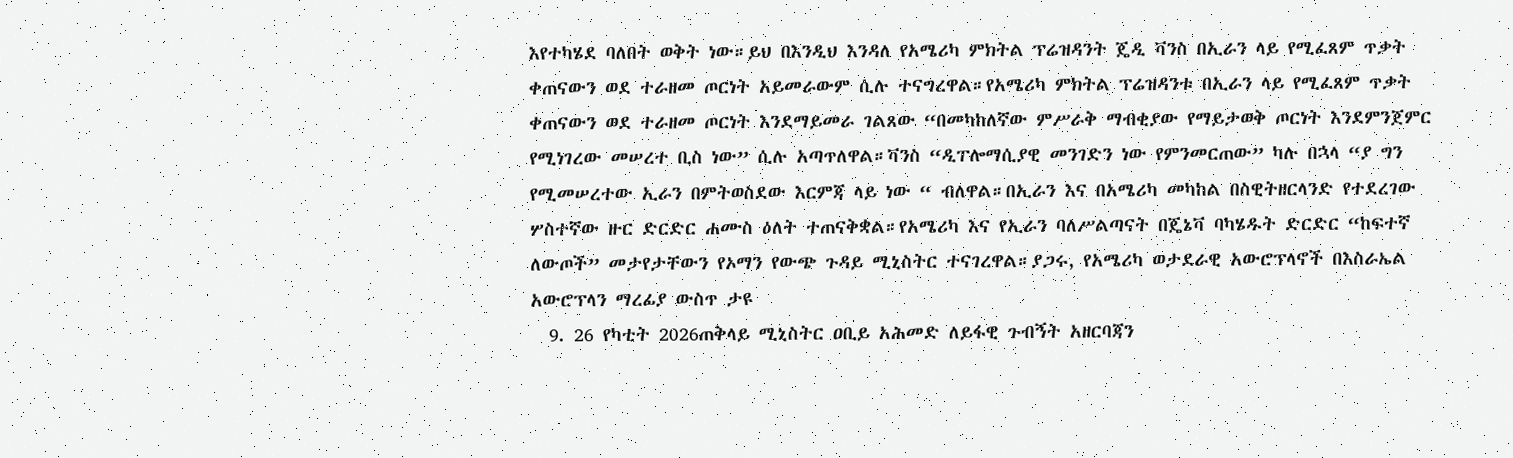እየተካሄደ ባለበት ወቅት ነው።ይህ በእንዲህ እንዳለ የአሜሪካ ምክትል ፕሬዝዳንት ጄዲ ቫንስ በኢራን ላይ የሚፈጸም ጥቃት ቀጠናውን ወደ ተራዘመ ጦርነት አይመራውም ሲሉ ተናግረዋል።የአሜሪካ ምክትል ፕሬዝዳንቱ በኢራን ላይ የሚፈጸም ጥቃት ቀጠናውን ወደ ተራዘመ ጦርነት እንደማይመራ ገልጸው “በመካከለኛው ምሥራቅ ማብቂያው የማይታወቅ ጦርነት እንደምንጀምር የሚነገረው መሠረተ ቢስ ነው” ሲሉ አጣጥለዋል።ቫንስ “ዲፐሎማሲያዊ መንገድን ነው የምንመርጠው” ካሉ በኋላ “ያ ግን የሚመሠረተው ኢራን በምትወስደው እርምጃ ላይ ነው “ ብለዋል።በኢራን እና በአሜሪካ መካከል በስዊትዘርላንድ የተደረገው ሦስተኛው ዙር ድርድር ሐሙስ ዕለት ተጠናቅቋል።የአሜሪካ እና የኢራን ባለሥልጣናት በጄኔቫ ባካሄዱት ድርድር “ከፍተኛ ለውጦች” መታየታቸውን የኦማን የውጭ ጉዳይ ሚኒስትር ተናገረዋል።ያጋሩ, የአሜሪካ ወታደራዊ አውሮፕላኖች በእስራኤል አውሮፕላን ማረፊያ ውስጥ ታዩ
  9. 26 የካቲት 2026ጠቅላይ ሚኒስትር ዐቢይ አሕመድ ለይፋዊ ጉብኝት አዘርባጃን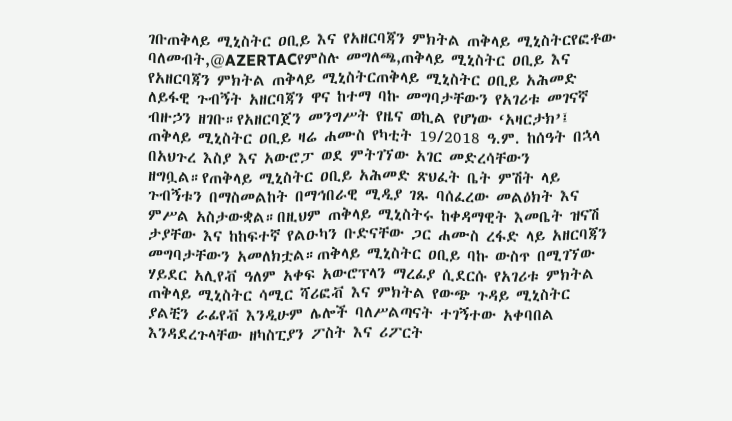ገቡጠቅላይ ሚኒስትር ዐቢይ እና የአዘርባጃን ምክትል ጠቅላይ ሚኒስትርየፎቶው ባለመብት,@AZERTACየምስሉ መግለጫ,ጠቅላይ ሚኒስትር ዐቢይ እና የአዘርባጃን ምክትል ጠቅላይ ሚኒስትርጠቅላይ ሚኒስትር ዐቢይ አሕመድ ለይፋዊ ጉብኝት አዘርባጃን ዋና ከተማ ባኩ መግባታቸውን የአገሪቱ መገናኛ ብዙኃን ዘገቡ።የአዘርባጀን መንግሥት የዜና ወኪል የሆነው ‘አዛርታክ’፤ ጠቅላይ ሚኒስትር ዐቢይ ዛሬ ሐሙስ የካቲት 19/2018 ዓ.ም. ከሰዓት በኋላ በአህጉረ እስያ እና አውሮፓ ወደ ምትገኘው አገር መድረሳቸውን ዘግቧል።የጠቅላይ ሚኒስትር ዐቢይ አሕመድ ጽህፈት ቤት ምሽት ላይ ጉብኝቱን በማስመልከት በማኅበራዊ ሚዲያ ገጹ ባሰፈረው መልዕክት እና ምሥል አስታውቋል።በዚህም ጠቅላይ ሚኒስትሩ ከቀዳማዊት እመቤት ዝናሽ ታያቸው እና ከከፍተኛ የልዑካን ቡድናቸው ጋር ሐሙስ ረፋድ ላይ አዘርባጃን መግባታቸውን አመለክቷል።ጠቅላይ ሚኒስትር ዐቢይ ባኩ ውስጥ በሚገኘው ሃይደር አሊየቭ ዓለም አቀፍ አውሮፕላን ማረፊያ ሲደርሱ የአገሪቱ ምክትል ጠቅላይ ሚኒስትር ሳሚር ሻሪፎቭ እና ምክትል የውጭ ጉዳይ ሚኒስትር ያልቺን ራፊየቭ እንዲሁም ሌሎች ባለሥልጣናት ተገኝተው አቀባበል እንዳደረጉላቸው ዘካስፒያን ፖስት እና ሪፖርት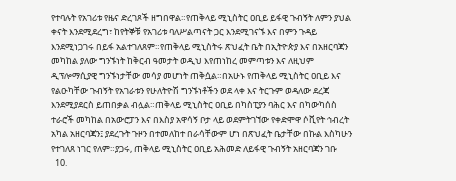የተባሉት የአገሪቱ የዜና ድረገጾች ዘግበዋል።የጠቅላይ ሚኒስትር ዐቢይ ይፋዊ ጉብኝት ለምን ያህል ቀናት እንደሚደረግ፣ ከየትኞቹ የአገሪቱ ባለሥልጣናት ጋር እንደሚገናኙ እና በምን ጉዳይ እንደሚነጋገሩ በይፋ አልተገለጸም።የጠቅላይ ሚኒስትሩ ጽህፈት ቤት በኢትዮጵያ እና በአዘርባጃን መካከል ያለው ግንኙነት ከቅርብ ዓመታት ወዲህ እየጠነከረ መምጣቱን እና ለዚህም ዲፕሎማሲያዊ ግንኙነታቸው መሳያ መሆነት ጠቅሷል።በአሁኑ የጠቅላይ ሚኒስትር ዐቢይ እና የልዑካቸው ጉብኝት የአገራቱን የሁለትዮሽ ግንኙነቶችን ወደ ላቀ እና ትርጉም ወዳለው ደረጃ እንደሚያደርስ ይጠበቃል ብሏል።ጠቅላይ ሚኒስትር ዐቢይ በካስፒያን ባሕር እና በካውካሰስ ተራሮች መካከል በአውሮፓን እና በእስያ አዋሳኝ ቦታ ላይ ወደምትገኘው የቀድሞዋ ሶቪየት ኅብረት አካል አዘርባጃን፤ ያደረጉት ጉዞን በተመለከተ በራሳቸውም ሆነ በጽህፈት ቤታቸው በኩል እስካሁን የተገለጸ ነገር የለም።ያጋሩ, ጠቅላይ ሚኒስትር ዐቢይ አሕመድ ለይፋዊ ጉብኝት አዘርባጃን ገቡ
  10.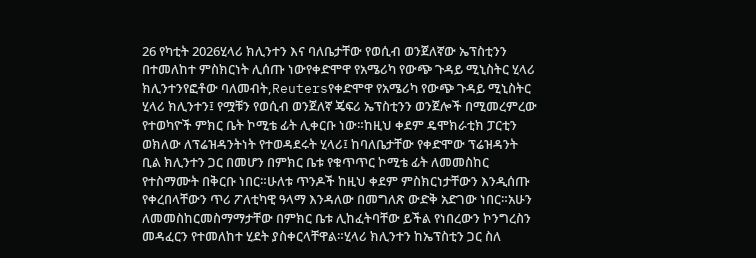26 የካቲት 2026ሂላሪ ክሊንተን እና ባለቤታቸው የወሲብ ወንጀለኛው ኤፕስቲንን በተመለከተ ምስክርነት ሊሰጡ ነውየቀድሞዋ የአሜሪካ የውጭ ጉዳይ ሚኒስትር ሂላሪ ክሊንተንየፎቶው ባለመብት,Reutersየቀድሞዋ የአሜሪካ የውጭ ጉዳይ ሚኒስትር ሂላሪ ክሊንተን፤ የሟቹን የወሲብ ወንጀለኛ ጄፍሪ ኤፕስቲንን ወንጀሎች በሚመረምረው የተወካዮች ምክር ቤት ኮሚቴ ፊት ሊቀርቡ ነው።ከዚህ ቀደም ዴሞክራቲክ ፓርቲን ወክለው ለፕሬዝዳንትነት የተወዳደሩት ሂላሪ፤ ከባለቤታቸው የቀድሞው ፕሬዝዳንት ቢል ክሊንተን ጋር በመሆን በምክር ቤቱ የቁጥጥር ኮሚቴ ፊት ለመመስከር የተስማሙት በቅርቡ ነበር።ሁለቱ ጥንዶች ከዚህ ቀደም ምስክርነታቸውን እንዲሰጡ የቀረበላቸውን ጥሪ ፖለቲካዊ ዓላማ እንዳለው በመግለጽ ውድቅ አድገው ነበር።አሁን ለመመስከርመስማማታቸው በምክር ቤቱ ሊከፈትባቸው ይችል የነበረውን ኮንግረስን መዳፈርን የተመለከተ ሂደት ያስቀርላቸዋል።ሂላሪ ክሊንተን ከኤፕስቲን ጋር ስለ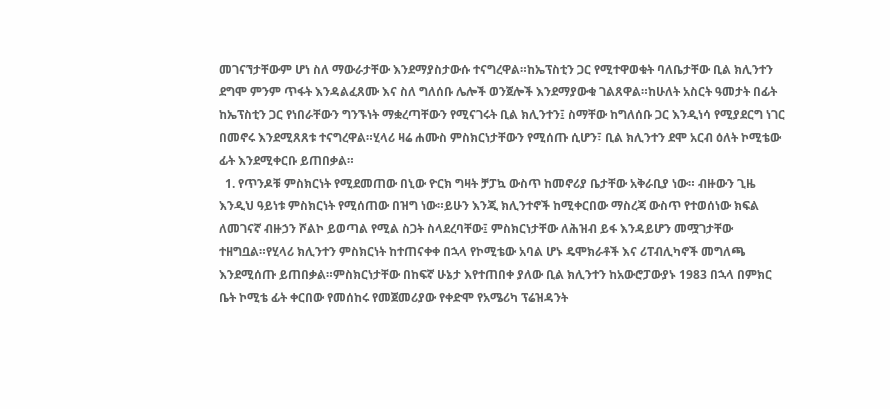መገናኘታቸውም ሆነ ስለ ማውራታቸው እንደማያስታውሱ ተናግረዋል።ከኤፕስቲን ጋር የሚተዋወቁት ባለቤታቸው ቢል ክሊንተን ደግሞ ምንም ጥፋት እንዳልፈጸሙ እና ስለ ግለሰቡ ሌሎች ወንጀሎች እንደማያውቁ ገልጸዋል።ከሁለት አስርት ዓመታት በፊት ከኤፕስቲን ጋር የነበራቸውን ግንኙነት ማቋረጣቸውን የሚናገሩት ቢል ክሊንተን፤ ስማቸው ከግለሰቡ ጋር እንዲነሳ የሚያደርግ ነገር በመኖሩ እንደሚጸጸቱ ተናግረዋል።ሂላሪ ዛሬ ሐሙስ ምስክርነታቸውን የሚሰጡ ሲሆን፣ ቢል ክሊንተን ደሞ አርብ ዕለት ኮሚቴው ፊት እንደሚቀርቡ ይጠበቃል።
  1. የጥንዶቹ ምስክርነት የሚደመጠው በኒው ዮርክ ግዛት ቻፓኳ ውስጥ ከመኖሪያ ቤታቸው አቅራቢያ ነው። ብዙውን ጊዜ እንዲህ ዓይነቱ ምስክርነት የሚሰጠው በዝግ ነው።ይሁን እንጂ ክሊንተኖች ከሚቀርበው ማስረጃ ውስጥ የተወሰነው ክፍል ለመገናኛ ብዙኃን ሾልኮ ይወጣል የሚል ስጋት ስላደረባቸው፤ ምስክርነታቸው ለሕዝብ ይፋ እንዳይሆን መሟገታቸው ተዘግቧል።የሂላሪ ክሊንተን ምስክርነት ከተጠናቀቀ በኋላ የኮሚቴው አባል ሆኑ ዴሞክራቶች እና ሪፐብሊካኖች መግለጫ እንደሚሰጡ ይጠበቃል።ምስክርነታቸው በከፍኛ ሁኔታ እየተጠበቀ ያለው ቢል ክሊንተን ከአውሮፓውያኑ 1983 በኋላ በምክር ቤት ኮሚቴ ፊት ቀርበው የመሰከሩ የመጀመሪያው የቀድሞ የአሜሪካ ፕሬዝዳንት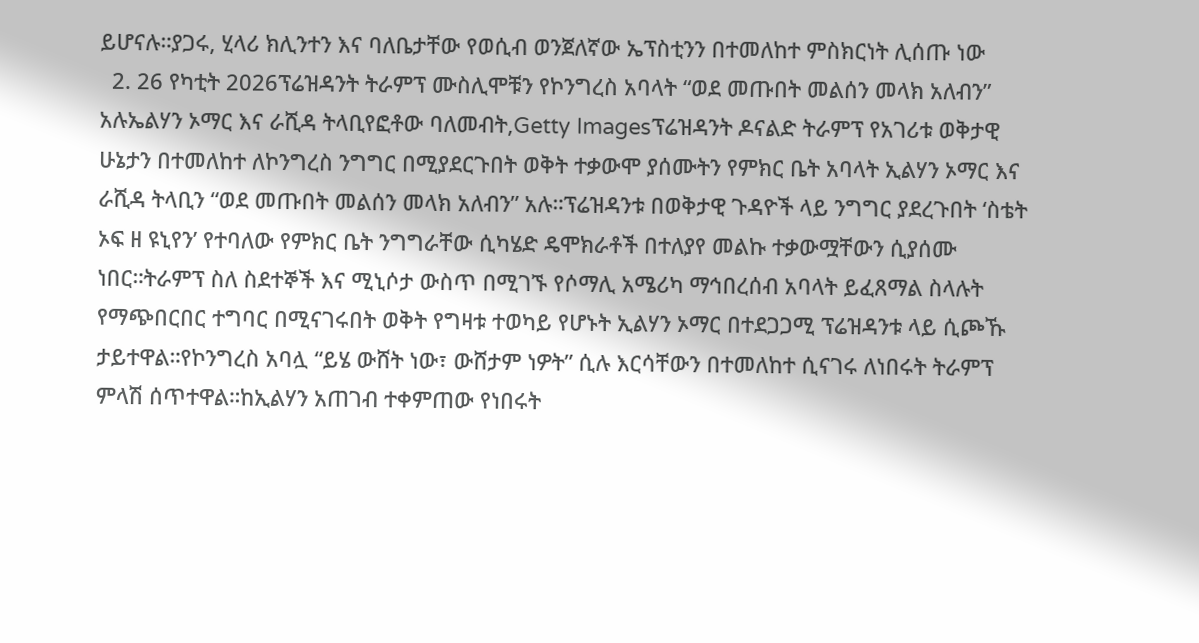ይሆናሉ።ያጋሩ, ሂላሪ ክሊንተን እና ባለቤታቸው የወሲብ ወንጀለኛው ኤፕስቲንን በተመለከተ ምስክርነት ሊሰጡ ነው
  2. 26 የካቲት 2026ፕሬዝዳንት ትራምፕ ሙስሊሞቹን የኮንግረስ አባላት “ወደ መጡበት መልሰን መላክ አለብን” አሉኤልሃን ኦማር እና ራሺዳ ትላቢየፎቶው ባለመብት,Getty Imagesፕሬዝዳንት ዶናልድ ትራምፕ የአገሪቱ ወቅታዊ ሁኔታን በተመለከተ ለኮንግረስ ንግግር በሚያደርጉበት ወቅት ተቃውሞ ያሰሙትን የምክር ቤት አባላት ኢልሃን ኦማር እና ራሺዳ ትላቢን “ወደ መጡበት መልሰን መላክ አለብን” አሉ።ፕሬዝዳንቱ በወቅታዊ ጉዳዮች ላይ ንግግር ያደረጉበት ‘ስቴት ኦፍ ዘ ዩኒየን’ የተባለው የምክር ቤት ንግግራቸው ሲካሄድ ዴሞክራቶች በተለያየ መልኩ ተቃውሟቸውን ሲያሰሙ ነበር።ትራምፕ ስለ ስደተኞች እና ሚኒሶታ ውስጥ በሚገኙ የሶማሊ አሜሪካ ማኅበረሰብ አባላት ይፈጸማል ስላሉት የማጭበርበር ተግባር በሚናገሩበት ወቅት የግዛቱ ተወካይ የሆኑት ኢልሃን ኦማር በተደጋጋሚ ፕሬዝዳንቱ ላይ ሲጮኹ ታይተዋል።የኮንግረስ አባሏ “ይሄ ውሸት ነው፣ ውሸታም ነዎት” ሲሉ እርሳቸውን በተመለከተ ሲናገሩ ለነበሩት ትራምፕ ምላሽ ሰጥተዋል።ከኢልሃን አጠገብ ተቀምጠው የነበሩት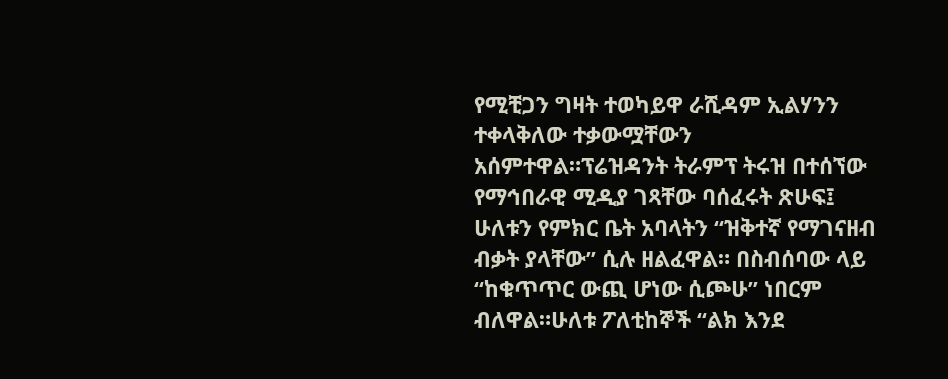የሚቺጋን ግዛት ተወካይዋ ራሺዳም ኢልሃንን ተቀላቅለው ተቃውሟቸውን አሰምተዋል።ፕሬዝዳንት ትራምፕ ትሩዝ በተሰኘው የማኅበራዊ ሚዲያ ገጻቸው ባሰፈሩት ጽሁፍ፤ ሁለቱን የምክር ቤት አባላትን “ዝቅተኛ የማገናዘብ ብቃት ያላቸው” ሲሉ ዘልፈዋል። በስብሰባው ላይ “ከቁጥጥር ውጪ ሆነው ሲጮሁ” ነበርም ብለዋል።ሁለቱ ፖለቲከኞች “ልክ እንደ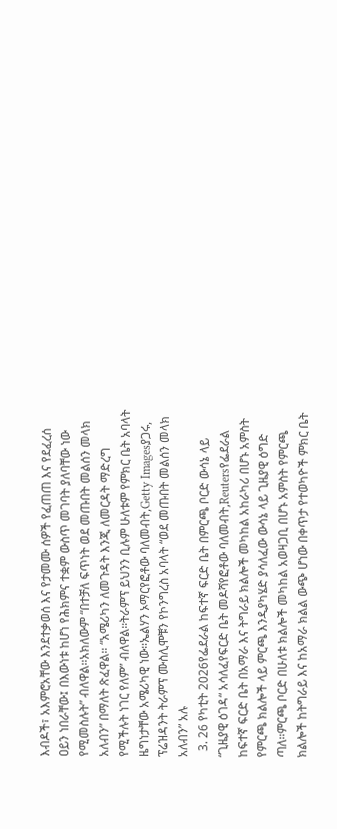እብዶች፣ አእምሮአቸው እንደተቃወሰ እና የታመሙ ሰዎች የፈጠጠ እና የደፈረሰ ዐይን ነበራቸው፤ በእውነቱ ከሆነ የሕክምና ተቋም ውስጥ መገባት ያለባቸው ነው የሚመስሉት” ብለዋል።አክለውም “በተቻለ ፍጥነት ወደ መጡበት መልሰን መላክ አለብን” በማለት ጽፈዋል። “አሜሪካን ለመጉዳት እንጂ ለመርዳት ማድረግ የሚችሉት ነገር የለም” ብለዋል።ትራምፕ ይህንን ቢሉም ሁለቱም የምክር ቤት አባላት ዜግነታቸው አሜሪካዊ ነው።ኤልሃን ኦማርየፎቶው ባለመብት,Getty Imagesያጋሩ, ፕሬዝዳንት ትራምፕ ሙስሊሞቹን የኮንግረስ አባላት “ወደ መጡበት መልሰን መላክ አለብን” አሉ
  3. 26 የካቲት 2026የፌደራል ከፍተኛ ፍርድ ቤት በምርጫ ቦርድ ውሳኔ ላይ “ጊዜያዊ ዕገዳ“ አሳለፈየፍርድ ቤት መዶሻየፎቶው ባለመብት,Reutersየፌደራል ከፍተኛ ፍርድ ቤት በአማራ እና ትግራይ ክልሎች መካከል አከራካሪ በሆኑ አምስት የምርጫ ክልሎች ላይ ምርጫ እንዲያካሄድ ያሳለፈው ውሳኔ ላይ ጊዜያዊ ዕግድ ጣለ።ምርጫ ቦርድ በሁለቱ ክልሎች መካከል አወዛጋቢ በሆኑ አምስት የምርጫ ክልሎች ከትግራይ እና ከአማራ ክልል ውጭ ሆነው በቀጥታ የተወካዮች ምክር ቤት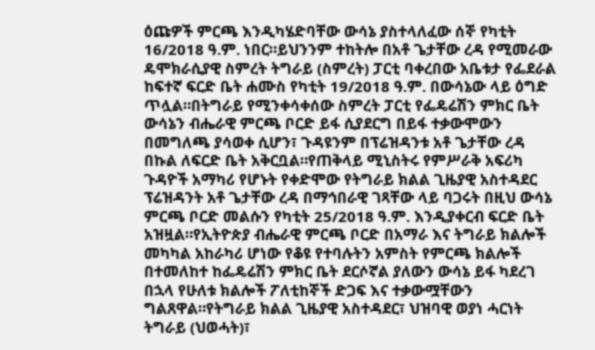ዕጩዎች ምርጫ እንዲካሄድባቸው ውሳኔ ያስተላለፈው ሰኞ የካቲት 16/2018 ዓ.ም. ነበር።ይህንንም ተከትሎ በአቶ ጌታቸው ረዳ የሚመራው ዴሞክራሲያዊ ስምረት ትግራይ (ስምረት) ፓርቲ ባቀረበው አቤቱታ የፌደራል ከፍተኛ ፍርድ ቤት ሐሙስ የካቲት 19/2018 ዓ.ም. በውሳኔው ላይ ዕግድ ጥሏል።በትግራይ የሚንቀሳቀሰው ስምረት ፓርቲ የፌዴሬሽን ምክር ቤት ውሳኔን ብሔራዊ ምርጫ ቦርድ ይፋ ሲያደርግ በይፋ ተቃውሞውን በመግለጫ ያሳወቀ ሲሆን፣ ጉዳዩንም በፕሬዝዳንቱ አቶ ጌታቸው ረዳ በኩል ለፍርድ ቤት አቅርቧል።የጠቅላይ ሚኒስትሩ የምሥራቅ አፍሪካ ጉዳዮች አማካሪ የሆኑት የቀድሞው የትግራይ ክልል ጊዜያዊ አስተዳደር ፕሬዝዳንት አቶ ጌታቸው ረዳ በማኅበራዊ ገጻቸው ላይ ባጋሩት በዚህ ውሳኔ ምርጫ ቦርድ መልሱን የካቲት 25/2018 ዓ.ም. እንዲያቀርብ ፍርድ ቤት አዝዟል።የኢትዮጵያ ብሔራዊ ምርጫ ቦርድ በአማራ እና ትግራይ ክልሎች መካካል አከራካሪ ሆነው የቆዩ የተባሉትን አምስት የምርጫ ክልሎች በተመለከተ ከፌዴሬሽን ምክር ቤት ደርሶኛል ያለውን ውሳኔ ይፋ ካደረገ በኋላ የሁለቱ ክልሎች ፖለቲከኞች ድጋፍ እና ተቃውሟቸውን ግልጸዋል።የትግራይ ክልል ጊዜያዊ አስተዳደር፣ ህዝባዊ ወያነ ሓርነት ትግራይ (ህወሓት)፣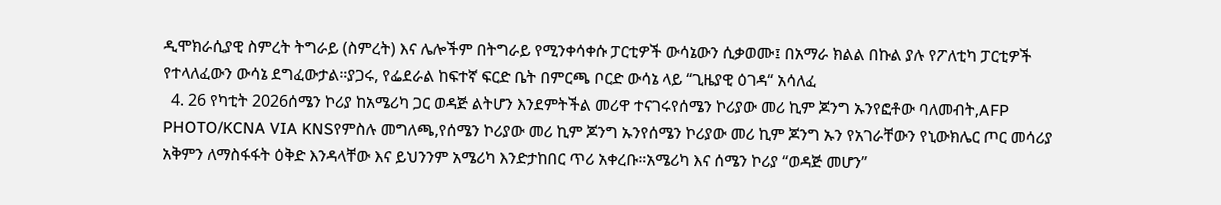ዲሞክራሲያዊ ስምረት ትግራይ (ስምረት) እና ሌሎችም በትግራይ የሚንቀሳቀሱ ፓርቲዎች ውሳኔውን ሲቃወሙ፤ በአማራ ክልል በኩል ያሉ የፖለቲካ ፓርቲዎች የተላለፈውን ውሳኔ ደግፈውታል።ያጋሩ, የፌደራል ከፍተኛ ፍርድ ቤት በምርጫ ቦርድ ውሳኔ ላይ “ጊዜያዊ ዕገዳ“ አሳለፈ
  4. 26 የካቲት 2026ሰሜን ኮሪያ ከአሜሪካ ጋር ወዳጅ ልትሆን እንደምትችል መሪዋ ተናገሩየሰሜን ኮሪያው መሪ ኪም ጆንግ ኡንየፎቶው ባለመብት,AFP PHOTO/KCNA VIA KNSየምስሉ መግለጫ,የሰሜን ኮሪያው መሪ ኪም ጆንግ ኡንየሰሜን ኮሪያው መሪ ኪም ጆንግ ኡን የአገራቸውን የኒውክሌር ጦር መሳሪያ አቅምን ለማስፋፋት ዕቅድ እንዳላቸው እና ይህንንም አሜሪካ እንድታከበር ጥሪ አቀረቡ።አሜሪካ እና ሰሜን ኮሪያ “ወዳጅ መሆን”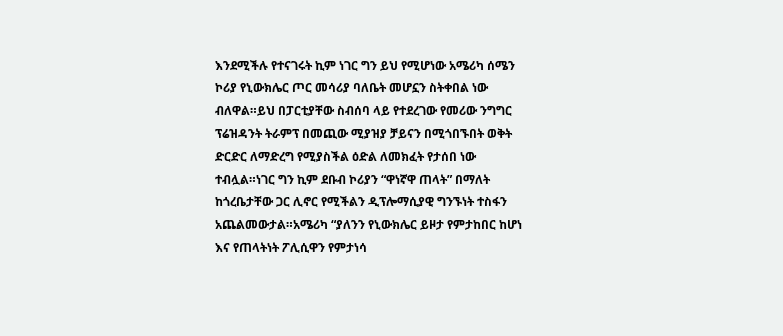እንደሚችሉ የተናገሩት ኪም ነገር ግን ይህ የሚሆነው አሜሪካ ሰሜን ኮሪያ የኒውክሌር ጦር መሳሪያ ባለቤት መሆኗን ስትቀበል ነው ብለዋል።ይህ በፓርቲያቸው ስብሰባ ላይ የተደረገው የመሪው ንግግር ፕሬዝዳንት ትራምፕ በመጪው ሚያዝያ ቻይናን በሚጎበኙበት ወቅት ድርድር ለማድረግ የሚያስችል ዕድል ለመክፈት የታሰበ ነው ተብሏል።ነገር ግን ኪም ደቡብ ኮሪያን “ዋነኛዋ ጠላት” በማለት ከጎረቤታቸው ጋር ሊኖር የሚችልን ዲፕሎማሲያዊ ግንኙነት ተስፋን አጨልመውታል።አሜሪካ “ያለንን የኒውክሌር ይዞታ የምታከበር ከሆነ እና የጠላትነት ፖሊሲዋን የምታነሳ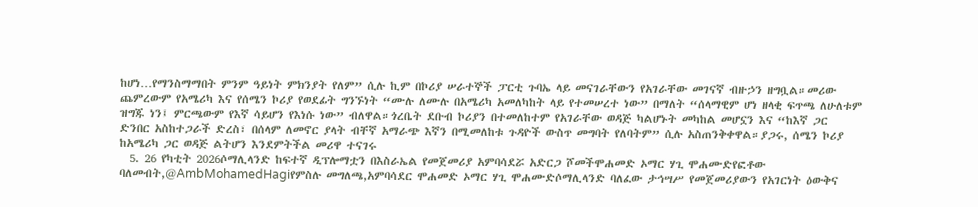ከሆነ…የማንስማማበት ምንም ዓይነት ምክንያት የለም” ሲሉ ኪም በኮሪያ ሠራተኞች ፓርቲ ጉባኤ ላይ መናገራቸውን የአገራቸው መገናኛ ብዙኃን ዘግቧል።መሪው ጨምረውም የአሜሪካ እና የሰሜን ኮሪያ የወደፊት ግንኙነት “ሙሉ ለሙሉ በአሜሪካ አመለካከት ላይ የተመሠረተ ነው” በማለት “ሰላማዊም ሆነ ዘላቂ ፍጥጫ ለሁለቱም ዝግጁ ነን፤ ምርጫውም የእኛ ሳይሆን የእነሱ ነው” ብለዋል።ጎረቤት ደቡብ ኮሪያን በተመለከተም የአገራቸው ወዳጅ ካልሆኑት መካከል መሆኗን እና “ከእኛ ጋር ድንበር አስከተጋራች ድረስ፣ በሰላም ለመኖር ያላት ብቸኛ አማራጭ እኛን በሚመለከቱ ጉዳዮች ውስጥ መግባት የለባትም” ሲሉ አስጠንቅቀዋል።ያጋሩ, ሰሜን ኮሪያ ከአሜሪካ ጋር ወዳጅ ልትሆን እንደምትችል መሪዋ ተናገሩ
  5. 26 የካቲት 2026ሶማሊላንድ ከፍተኛ ዲፕሎማቷን በእስራኤል የመጀመሪያ አምባሳደሯ አድርጋ ሾመችሞሐመድ ኦማር ሃጊ ሞሐሙድየፎቶው ባለመብት,@AmbMohamedHagiየምስሉ መግለጫ,አምባሳደር ሞሐመድ ኦማር ሃጊ ሞሐሙድሶማሊላንድ ባለፈው ታኅሣሥ የመጀመሪያውን የአገርነት ዕውቅና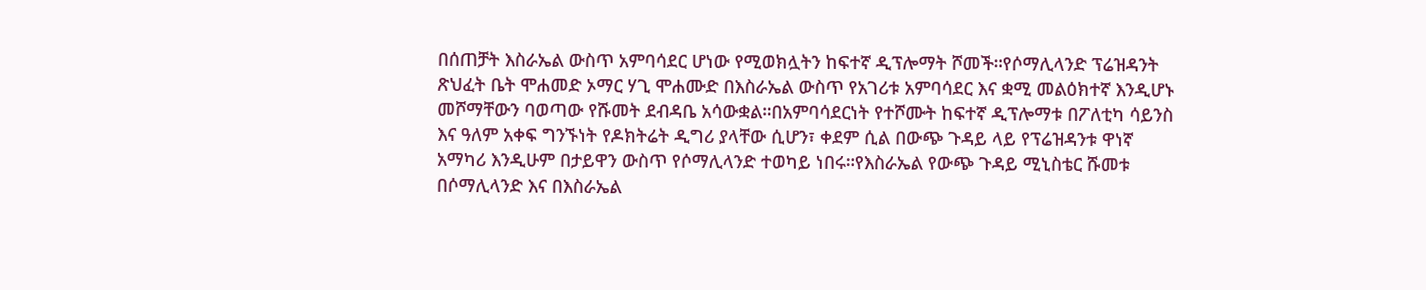በሰጠቻት እስራኤል ውስጥ አምባሳደር ሆነው የሚወክሏትን ከፍተኛ ዲፕሎማት ሾመች።የሶማሊላንድ ፕሬዝዳንት ጽህፈት ቤት ሞሐመድ ኦማር ሃጊ ሞሐሙድ በእስራኤል ውስጥ የአገሪቱ አምባሳደር እና ቋሚ መልዕክተኛ እንዲሆኑ መሾማቸውን ባወጣው የሹመት ደብዳቤ አሳውቋል።በአምባሳደርነት የተሾሙት ከፍተኛ ዲፕሎማቱ በፖለቲካ ሳይንስ እና ዓለም አቀፍ ግንኙነት የዶክትሬት ዲግሪ ያላቸው ሲሆን፣ ቀደም ሲል በውጭ ጉዳይ ላይ የፕሬዝዳንቱ ዋነኛ አማካሪ እንዲሁም በታይዋን ውስጥ የሶማሊላንድ ተወካይ ነበሩ።የእስራኤል የውጭ ጉዳይ ሚኒስቴር ሹመቱ በሶማሊላንድ እና በእስራኤል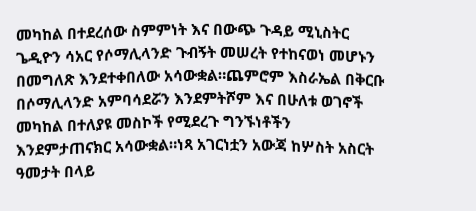መካከል በተደረሰው ስምምነት እና በውጭ ጉዳይ ሚኒስትር ጌዲዮን ሳአር የሶማሊላንድ ጉብኝት መሠረት የተከናወነ መሆኑን በመግለጽ እንደተቀበለው አሳውቋል።ጨምሮም እስራኤል በቅርቡ በሶማሊላንድ አምባሳደሯን እንደምትሾም እና በሁለቱ ወገኖች መካከል በተለያዩ መስኮች የሚደረጉ ግንኙነቶችን እንደምታጠናክር አሳውቋል።ነጻ አገርነቷን አውጃ ከሦስት አስርት ዓመታት በላይ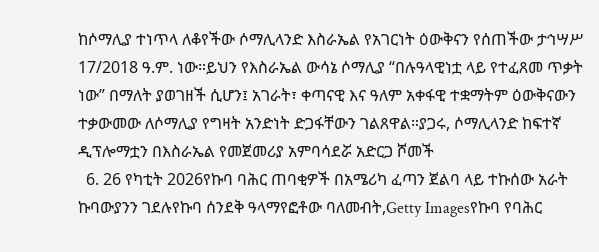ከሶማሊያ ተነጥላ ለቆየችው ሶማሊላንድ እስራኤል የአገርነት ዕውቅናን የሰጠችው ታኅሣሥ 17/2018 ዓ.ም. ነው።ይህን የእስራኤል ውሳኔ ሶማሊያ “በሉዓላዊነቷ ላይ የተፈጸመ ጥቃት ነው” በማለት ያወገዘች ሲሆን፤ አገራት፣ ቀጣናዊ እና ዓለም አቀፋዊ ተቋማትም ዕውቅናውን ተቃውመው ለሶማሊያ የግዛት አንድነት ድጋፋቸውን ገልጸዋል።ያጋሩ, ሶማሊላንድ ከፍተኛ ዲፕሎማቷን በእስራኤል የመጀመሪያ አምባሳደሯ አድርጋ ሾመች
  6. 26 የካቲት 2026የኩባ ባሕር ጠባቂዎች በአሜሪካ ፈጣን ጀልባ ላይ ተኩሰው አራት ኩባውያንን ገደሉየኩባ ሰንደቅ ዓላማየፎቶው ባለመብት,Getty Imagesየኩባ የባሕር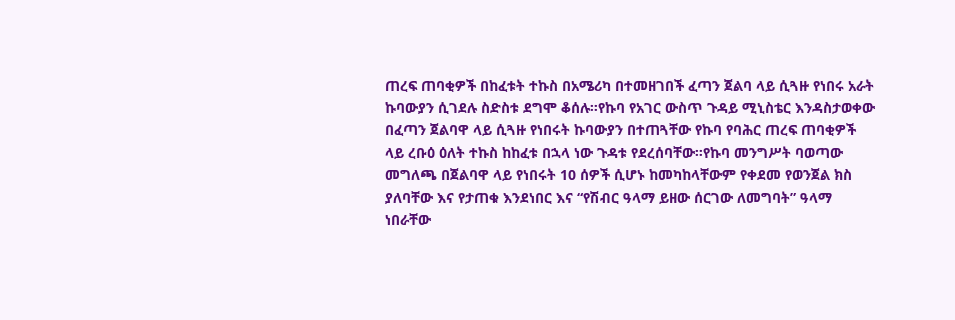ጠረፍ ጠባቂዎች በከፈቱት ተኩስ በአሜሪካ በተመዘገበች ፈጣን ጀልባ ላይ ሲጓዙ የነበሩ አራት ኩባውያን ሲገደሉ ስድስቱ ደግሞ ቆሰሉ።የኩባ የአገር ውስጥ ጉዳይ ሚኒስቴር እንዳስታወቀው በፈጣን ጀልባዋ ላይ ሲጓዙ የነበሩት ኩባውያን በተጠጓቸው የኩባ የባሕር ጠረፍ ጠባቂዎች ላይ ረቡዕ ዕለት ተኩስ ከከፈቱ በኋላ ነው ጉዳቱ የደረሰባቸው።የኩባ መንግሥት ባወጣው መግለጫ በጀልባዋ ላይ የነበሩት 10 ሰዎች ሲሆኑ ከመካከላቸውም የቀደመ የወንጀል ክስ ያለባቸው እና የታጠቁ እንደነበር እና “የሽብር ዓላማ ይዘው ሰርገው ለመግባት” ዓላማ ነበራቸው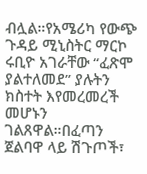ብሏል።የአሜሪካ የውጭ ጉዳይ ሚኒስትር ማርኮ ሩቢዮ አገራቸው “ፈጽሞ ያልተለመደ” ያሉትን ክስተት እየመረመረች መሆኑን ገልጸዋል።በፈጣን ጀልባዋ ላይ ሽጉጦች፣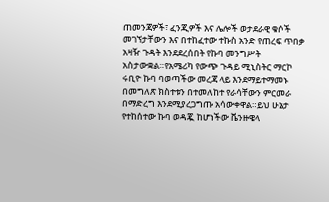ጠመንጃዎች፣ ፈንጂዎች እና ሌሎች ወታደራዊ ቁሶች መገኘታቸውን እና በተከፈተው ተኩስ አንድ የጠረፍ ጥበቃ አዛዥ ጉዳት እንደደረሰበት የኩባ መንግሥት አስታውቋል።የአሜሪካ የውጭ ጉዳይ ሚኒስትር ማርኮ ሩቢዮ ኩባ ባወጣችው መረጃ ላይ እንደማይተማመኑ በመግለጽ ክስተቱን በተመለከተ የራሳቸውን ምርመራ በማድረግ እንደሚያረጋግጡ አሳውቀዋል።ይህ ሁኔታ የተከሰተው ኩባ ወዳጇ ከሆነችው ቬንዙዌላ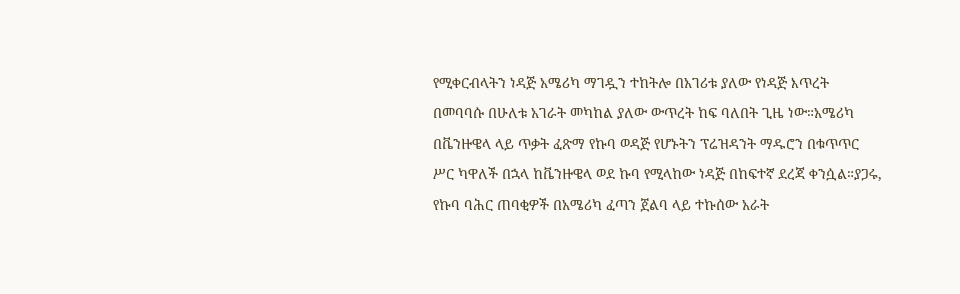የሚቀርብላትን ነዳጅ አሜሪካ ማገዷን ተከትሎ በአገሪቱ ያለው የነዳጅ እጥረት በመባባሱ በሁለቱ አገራት መካከል ያለው ውጥረት ከፍ ባለበት ጊዜ ነው።አሜሪካ በቬንዙዌላ ላይ ጥቃት ፈጽማ የኩባ ወዳጅ የሆኑትን ፕሬዝዳንት ማዱሮን በቁጥጥር ሥር ካዋለች በኋላ ከቬንዙዌላ ወደ ኩባ የሚላከው ነዳጅ በከፍተኛ ደረጃ ቀንሷል።ያጋሩ, የኩባ ባሕር ጠባቂዎች በአሜሪካ ፈጣን ጀልባ ላይ ተኩሰው አራት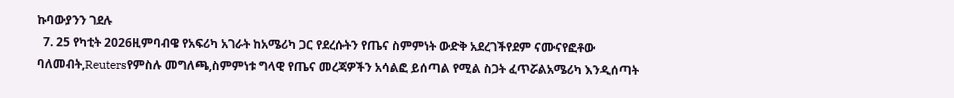ኩባውያንን ገደሉ
  7. 25 የካቲት 2026ዚምባብዌ የአፍሪካ አገራት ከአሜሪካ ጋር የደረሱትን የጤና ስምምነት ውድቅ አደረገችየደም ናሙናየፎቶው ባለመብት,Reutersየምስሉ መግለጫ,ስምምነቱ ግላዊ የጤና መረጃዎችን አሳልፎ ይሰጣል የሚል ስጋት ፈጥሯልአሜሪካ እንዲሰጣት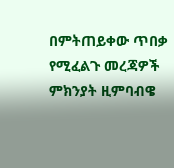በምትጠይቀው ጥበቃ የሚፈልጉ መረጃዎች ምክንያት ዚምባብዌ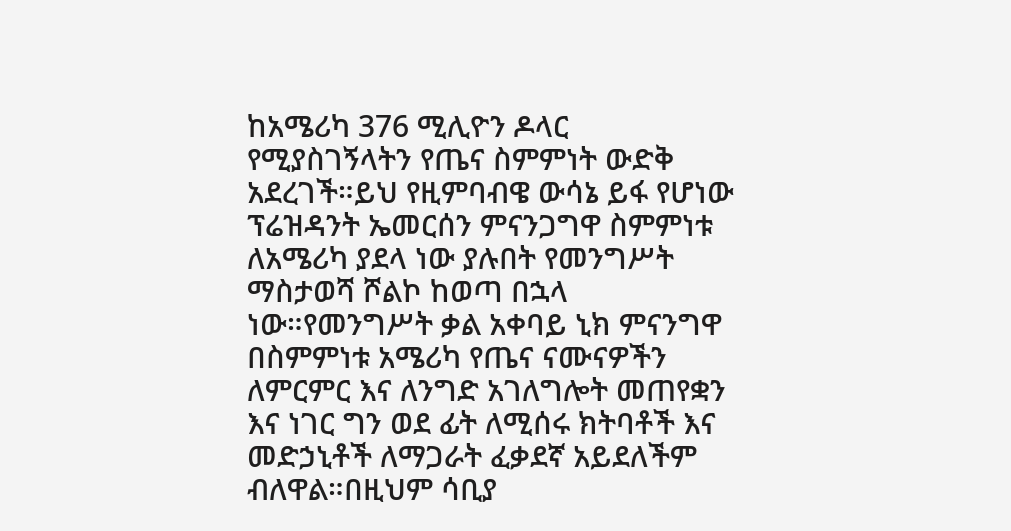ከአሜሪካ 376 ሚሊዮን ዶላር የሚያስገኝላትን የጤና ስምምነት ውድቅ አደረገች።ይህ የዚምባብዌ ውሳኔ ይፋ የሆነው ፕሬዝዳንት ኤመርሰን ምናንጋግዋ ስምምነቱ ለአሜሪካ ያደላ ነው ያሉበት የመንግሥት ማስታወሻ ሾልኮ ከወጣ በኋላ ነው።የመንግሥት ቃል አቀባይ ኒክ ምናንግዋ በስምምነቱ አሜሪካ የጤና ናሙናዎችን ለምርምር እና ለንግድ አገለግሎት መጠየቋን እና ነገር ግን ወደ ፊት ለሚሰሩ ክትባቶች እና መድኃኒቶች ለማጋራት ፈቃደኛ አይደለችም ብለዋል።በዚህም ሳቢያ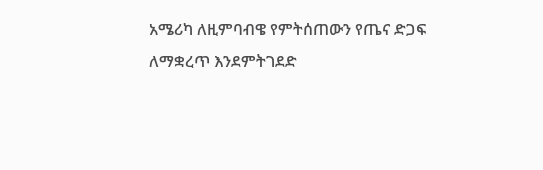አሜሪካ ለዚምባብዌ የምትሰጠውን የጤና ድጋፍ ለማቋረጥ እንደምትገደድ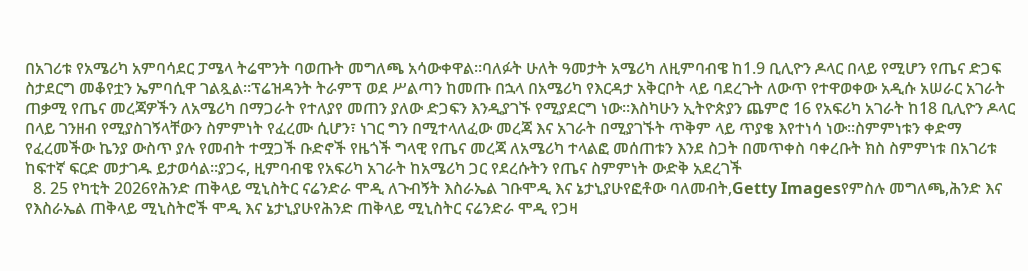በአገሪቱ የአሜሪካ አምባሳደር ፓሜላ ትሬሞንት ባወጡት መግለጫ አሳውቀዋል።ባለፉት ሁለት ዓመታት አሜሪካ ለዚምባብዌ ከ1.9 ቢሊዮን ዶላር በላይ የሚሆን የጤና ድጋፍ ስታደርግ መቆየቷን ኤምባሲዋ ገልጿል።ፕሬዝዳንት ትራምፕ ወደ ሥልጣን ከመጡ በኋላ በአሜሪካ የእርዳታ አቅርቦት ላይ ባደረጉት ለውጥ የተዋወቀው አዲሱ አሠራር አገራት ጠቃሚ የጤና መረጃዎችን ለአሜሪካ በማጋራት የተለያየ መጠን ያለው ድጋፍን እንዲያገኙ የሚያደርግ ነው።እስካሁን ኢትዮጵያን ጨምሮ 16 የአፍሪካ አገራት ከ18 ቢሊዮን ዶላር በላይ ገንዘብ የሚያስገኝላቸውን ስምምነት የፈረሙ ሲሆን፣ ነገር ግን በሚተላለፈው መረጃ እና አገራት በሚያገኙት ጥቅም ላይ ጥያቄ እየተነሳ ነው።ስምምነቱን ቀድማ የፈረመችው ኬንያ ውስጥ ያሉ የመብት ተሟጋች ቡድኖች የዜጎች ግላዊ የጤና መረጃ ለአሜሪካ ተላልፎ መሰጠቱን እንደ ስጋት በመጥቀስ ባቀረቡት ክስ ስምምነቱ በአገሪቱ ከፍተኛ ፍርድ መታገዱ ይታወሳል።ያጋሩ, ዚምባብዌ የአፍሪካ አገራት ከአሜሪካ ጋር የደረሱትን የጤና ስምምነት ውድቅ አደረገች
  8. 25 የካቲት 2026የሕንድ ጠቅላይ ሚኒስትር ናሬንድራ ሞዲ ለጉብኝት እስራኤል ገቡሞዲ እና ኔታኒያሁየፎቶው ባለመብት,Getty Imagesየምስሉ መግለጫ,ሕንድ እና የእስራኤል ጠቅላይ ሚኒስትሮች ሞዲ እና ኔታኒያሁየሕንድ ጠቅላይ ሚኒስትር ናሬንድራ ሞዲ የጋዛ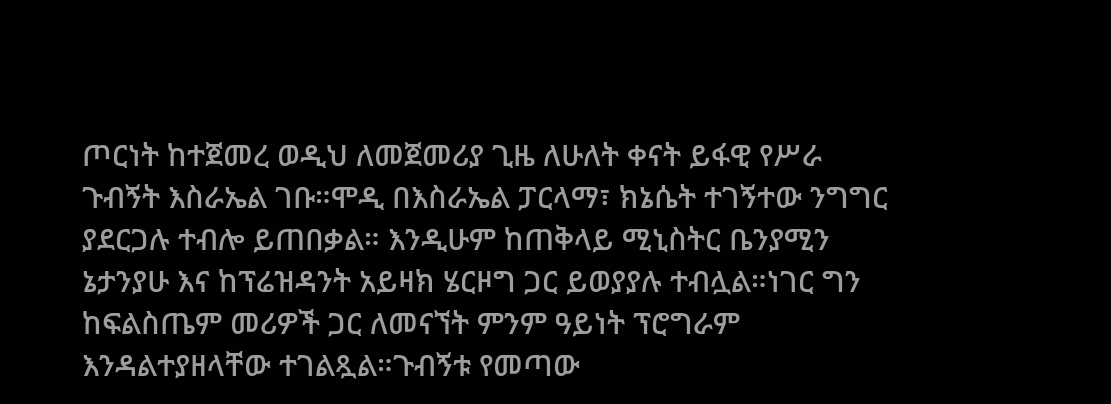ጦርነት ከተጀመረ ወዲህ ለመጀመሪያ ጊዜ ለሁለት ቀናት ይፋዊ የሥራ ጉብኝት እስራኤል ገቡ።ሞዲ በእስራኤል ፓርላማ፣ ክኔሴት ተገኝተው ንግግር ያደርጋሉ ተብሎ ይጠበቃል። እንዲሁም ከጠቅላይ ሚኒስትር ቤንያሚን ኔታንያሁ እና ከፕሬዝዳንት አይዛክ ሄርዞግ ጋር ይወያያሉ ተብሏል።ነገር ግን ከፍልስጤም መሪዎች ጋር ለመናኘት ምንም ዓይነት ፕሮግራም እንዳልተያዘላቸው ተገልጿል።ጉብኝቱ የመጣው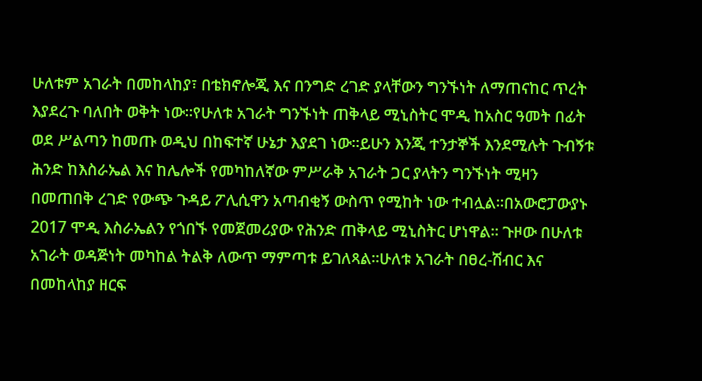ሁለቱም አገራት በመከላከያ፣ በቴክኖሎጂ እና በንግድ ረገድ ያላቸውን ግንኙነት ለማጠናከር ጥረት እያደረጉ ባለበት ወቅት ነው።የሁለቱ አገራት ግንኙነት ጠቅላይ ሚኒስትር ሞዲ ከአስር ዓመት በፊት ወደ ሥልጣን ከመጡ ወዲህ በከፍተኛ ሁኔታ እያደገ ነው።ይሁን እንጂ ተንታኞች እንደሚሉት ጉብኝቱ ሕንድ ከእስራኤል እና ከሌሎች የመካከለኛው ምሥራቅ አገራት ጋር ያላትን ግንኙነት ሚዛን በመጠበቅ ረገድ የውጭ ጉዳይ ፖሊሲዋን አጣብቂኝ ውስጥ የሚከት ነው ተብሏል።በአውሮፓውያኑ 2017 ሞዲ እስራኤልን የጎበኙ የመጀመሪያው የሕንድ ጠቅላይ ሚኒስትር ሆነዋል። ጉዞው በሁለቱ አገራት ወዳጅነት መካከል ትልቅ ለውጥ ማምጣቱ ይገለጻል።ሁለቱ አገራት በፀረ-ሽብር እና በመከላከያ ዘርፍ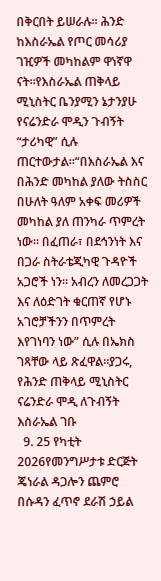በቅርበት ይሠራሉ። ሕንድ ከእስራኤል የጦር መሳሪያ ገዢዎች መካከልም ዋነኛዋ ናት።የእስራኤል ጠቅላይ ሚኒስትር ቤንያሚን ኔታንያሁ የናሬንድራ ሞዲን ጉብኝት “ታሪካዊ” ሲሉ ጠርተውታል።“በእስራኤል እና በሕንድ መካከል ያለው ትስስር በሁለት ዓለም አቀፍ መሪዎች መካከል ያለ ጠንካራ ጥምረት ነው። በፈጠራ፣ በደኅንነት እና በጋራ ስትራቴጂካዊ ጉዳዮች አጋሮች ነን። አብረን ለመረጋጋት እና ለዕድገት ቁርጠኛ የሆኑ አገሮቻችንን በጥምረት እየገነባን ነው” ሲሉ በኤክስ ገጻቸው ላይ ጽፈዋል።ያጋሩ, የሕንድ ጠቅላይ ሚኒስትር ናሬንድራ ሞዲ ለጉብኝት እስራኤል ገቡ
  9. 25 የካቲት 2026የመንግሥታቱ ድርጅት ጄነራል ዳጋሎን ጨምሮ በሱዳን ፈጥኖ ደራሽ ኃይል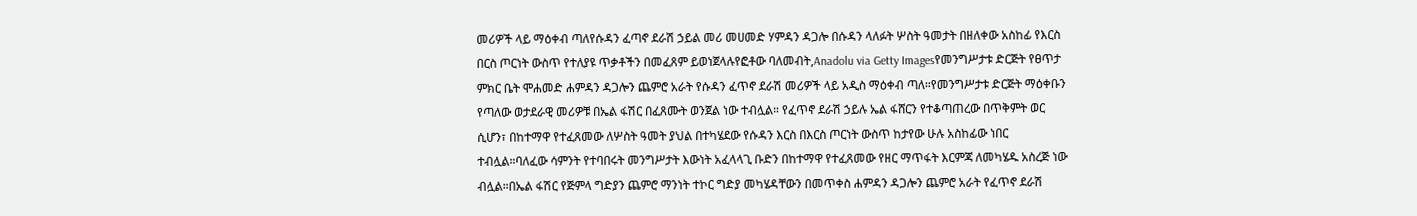መሪዎች ላይ ማዕቀብ ጣለየሱዳን ፈጣኖ ደራሽ ኃይል መሪ መሀመድ ሃምዳን ዳጋሎ በሱዳን ላለፉት ሦስት ዓመታት በዘለቀው አስከፊ የእርስ በርስ ጦርነት ውስጥ የተለያዩ ጥቃቶችን በመፈጸም ይወነጀላሉየፎቶው ባለመብት,Anadolu via Getty Imagesየመንግሥታቱ ድርጅት የፀጥታ ምክር ቤት ሞሐመድ ሐምዳን ዳጋሎን ጨምሮ አራት የሱዳን ፈጥኖ ደራሽ መሪዎች ላይ አዲስ ማዕቀብ ጣለ።የመንግሥታቱ ድርጅት ማዕቀቡን የጣለው ወታደራዊ መሪዎቹ በኤል ፋሽር በፈጸሙት ወንጀል ነው ተብሏል። የፈጥኖ ደራሽ ኃይሉ ኤል ፋሸርን የተቆጣጠረው በጥቅምት ወር ሲሆን፣ በከተማዋ የተፈጸመው ለሦስት ዓመት ያህል በተካሄደው የሱዳን እርስ በእርስ ጦርነት ውስጥ ከታየው ሁሉ አስከፊው ነበር ተብሏል።ባለፈው ሳምንት የተባበሩት መንግሥታት እውነት አፈላላጊ ቡድን በከተማዋ የተፈጸመው የዘር ማጥፋት እርምጃ ለመካሄዱ አስረጅ ነው ብሏል።በኤል ፋሽር የጅምላ ግድያን ጨምሮ ማንነት ተኮር ግድያ መካሄዳቸውን በመጥቀስ ሐምዳን ዳጋሎን ጨምሮ አራት የፈጥኖ ደራሽ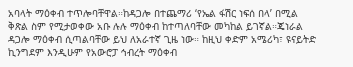አባላት ማዕቀብ ተጥሎባቸዋል።ከዳጋሎ በተጨማሪ ‘የኤል ፋሽር ነፍሰ በላ’ በሚል ቅጽል ስም የሚታወቀው አቡ ሉሉ ማዕቀብ ከተጣለባቸው መካከል ይገኛል።ጄነራል ዳጋሎ ማዕቀብ ሲጣልባቸው ይህ ለአራተኛ ጊዜ ነው። ከዚህ ቀድም አሜሪካ፣ ዩናይትድ ኪንግደም እንዲሁም የአውሮፓ ኅብረት ማዕቀብ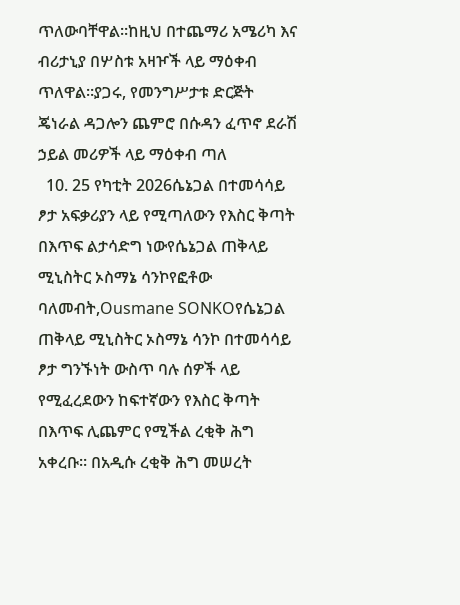ጥለውባቸዋል።ከዚህ በተጨማሪ አሜሪካ እና ብሪታኒያ በሦስቱ አዛዦች ላይ ማዕቀብ ጥለዋል።ያጋሩ, የመንግሥታቱ ድርጅት ጄነራል ዳጋሎን ጨምሮ በሱዳን ፈጥኖ ደራሽ ኃይል መሪዎች ላይ ማዕቀብ ጣለ
  10. 25 የካቲት 2026ሴኔጋል በተመሳሳይ ፆታ አፍቃሪያን ላይ የሚጣለውን የእስር ቅጣት በእጥፍ ልታሳድግ ነውየሴኔጋል ጠቅላይ ሚኒስትር ኦስማኔ ሳንኮየፎቶው ባለመብት,Ousmane SONKOየሴኔጋል ጠቅላይ ሚኒስትር ኦስማኔ ሳንኮ በተመሳሳይ ፆታ ግንኙነት ውስጥ ባሉ ሰዎች ላይ የሚፈረደውን ከፍተኛውን የእስር ቅጣት በእጥፍ ሊጨምር የሚችል ረቂቅ ሕግ አቀረቡ። በአዲሱ ረቂቅ ሕግ መሠረት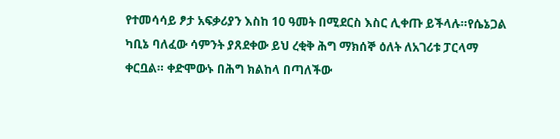የተመሳሳይ ፆታ አፍቃሪያን እስከ 10 ዓመት በሚደርስ እስር ሊቀጡ ይችላሉ።የሴኔጋል ካቢኔ ባለፈው ሳምንት ያጸደቀው ይህ ረቂቅ ሕግ ማክሰኞ ዕለት ለአገሪቱ ፓርላማ ቀርቧል። ቀድሞውኑ በሕግ ክልከላ በጣለችው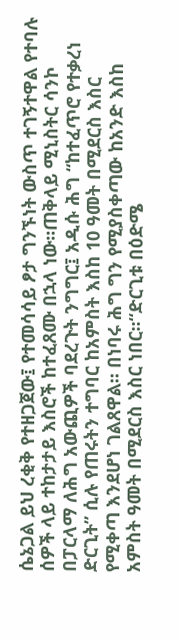ሴኔጋል ይህ ረቂቅ የተዘጋጀው፤ የተመሳሳይ ፆታ ግንኙነት ውስጥ ተገኝተዋል የተባሉ ሰዎች ላይ ተከታታይ እስሮች ከተፈጸሙ በኋላ ነው።ጠቅላይ ሚኒስትር ሳንኮ በፓርላማ ለሕግ አውጪዎች ባደረጉት ንግግር፤ አዲሱ ሕግ “ከተፈጥሮ የተቃረነ ድርጊት” ሲሉ የጠሩትን ተግባር ከአምስት እስከ 10 ዓመት በሚደርስ እስር የሚቀጣ እንደሆነ ገልጸዋል። በነባሩ ሕግ ግን የሚያስቀጣው ከአንድ እስከ አምስት ዓመት በሚደርስ እስር ነበር።“ድርጊቱ በዕድሜ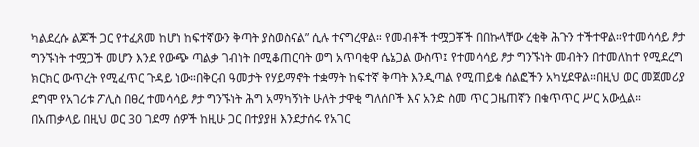ካልደረሱ ልጆች ጋር የተፈጸመ ከሆነ ከፍተኛውን ቅጣት ያስወስናል” ሲሉ ተናግረዋል። የመብቶች ተሟጋቾች በበኩላቸው ረቂቅ ሕጉን ተችተዋል።የተመሳሳይ ፆታ ግንኙነት ተሟጋች መሆን እንደ የውጭ ጣልቃ ገብነት በሚቆጠርባት ወግ አጥባቂዋ ሴኔጋል ውስጥ፤ የተመሳሳይ ፆታ ግንኙነት መብትን በተመለከተ የሚደረግ ክርክር ውጥረት የሚፈጥር ጉዳይ ነው።በቅርብ ዓመታት የሃይማኖት ተቋማት ከፍተኛ ቅጣት እንዲጣል የሚጠይቁ ሰልፎችን አካሂደዋል።በዚህ ወር መጀመሪያ ደግሞ የአገሪቱ ፖሊስ በፀረ ተመሳሳይ ፆታ ግንኙነት ሕግ አማካኝነት ሁለት ታዋቂ ግለሰቦች እና አንድ ስመ ጥር ጋዜጠኛን በቁጥጥር ሥር አውሏል። በአጠቃላይ በዚህ ወር 30 ገደማ ሰዎች ከዚሁ ጋር በተያያዘ እንደታሰሩ የአገር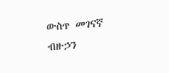ውስጥ መገናኛ ብዙኃን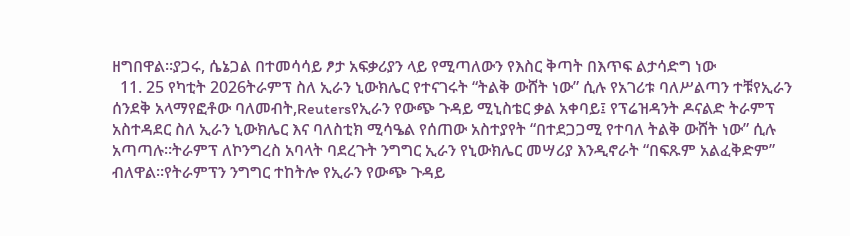ዘግበዋል።ያጋሩ, ሴኔጋል በተመሳሳይ ፆታ አፍቃሪያን ላይ የሚጣለውን የእስር ቅጣት በእጥፍ ልታሳድግ ነው
  11. 25 የካቲት 2026ትራምፕ ስለ ኢራን ኒውክሌር የተናገሩት “ትልቅ ውሸት ነው” ሲሉ የአገሪቱ ባለሥልጣን ተቹየኢራን ሰንደቅ አላማየፎቶው ባለመብት,Reutersየኢራን የውጭ ጉዳይ ሚኒስቴር ቃል አቀባይ፤ የፕሬዝዳንት ዶናልድ ትራምፕ አስተዳደር ስለ ኢራን ኒውክሌር እና ባለስቲክ ሚሳዔል የሰጠው አስተያየት “በተደጋጋሚ የተባለ ትልቅ ውሸት ነው” ሲሉ አጣጣሉ።ትራምፕ ለኮንግረስ አባላት ባደረጉት ንግግር ኢራን የኒውክሌር መሣሪያ እንዲኖራት “በፍጹም አልፈቅድም” ብለዋል።የትራምፕን ንግግር ተከትሎ የኢራን የውጭ ጉዳይ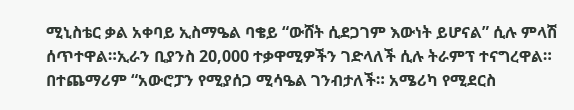ሚኒስቴር ቃል አቀባይ ኢስማዔል ባቄይ “ውሸት ሲደጋገም እውነት ይሆናል” ሲሉ ምላሽ ሰጥተዋል።ኢራን ቢያንስ 20,000 ተቃዋሚዎችን ገድላለች ሲሉ ትራምፕ ተናግረዋል። በተጨማሪም “አውሮፓን የሚያሰጋ ሚሳዔል ገንብታለች። አሜሪካ የሚደርስ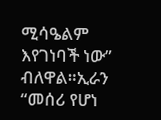ሚሳዔልም እየገነባች ነው” ብለዋል።ኢራን “መሰሪ የሆነ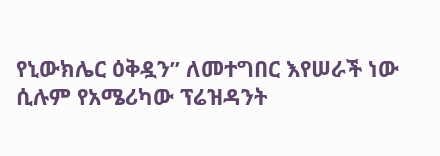የኒውክሌር ዕቅዷን” ለመተግበር እየሠራች ነው ሲሉም የአሜሪካው ፕሬዝዳንት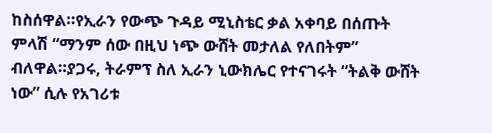ከስሰዋል።የኢራን የውጭ ጉዳይ ሚኒስቴር ቃል አቀባይ በሰጡት ምላሽ “ማንም ሰው በዚህ ነጭ ውሸት መታለል የለበትም” ብለዋል።ያጋሩ, ትራምፕ ስለ ኢራን ኒውክሌር የተናገሩት “ትልቅ ውሸት ነው” ሲሉ የአገሪቱ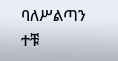ባለሥልጣን ተቹ